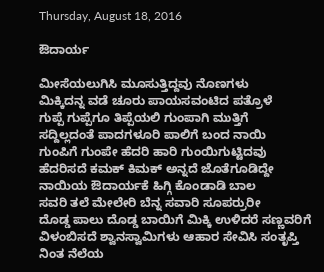Thursday, August 18, 2016

ಔದಾರ್ಯ

ಮೀಸೆಯಲುಗಿಸಿ ಮೂಸುತ್ತಿದ್ದವು ನೊಣಗಳು
ಮಿಕ್ಕಿದನ್ನ ವಡೆ ಚೂರು ಪಾಯಸವಂಟಿದ ಪತ್ರೊಳೆ
ಗುಪ್ಪೆ ಗುಪ್ಪೆಗೂ ತಿಪ್ಪೆಯಲಿ ಗುಂಪಾಗಿ ಮುತ್ತಿಗೆ
ಸದ್ದಿಲ್ಲದಂತೆ ಪಾದಗಳೂರಿ ಪಾಲಿಗೆ ಬಂದ ನಾಯಿ
ಗುಂಪಿಗೆ ಗುಂಪೇ ಹೆದರಿ ಹಾರಿ ಗುಂಯಿಗುಟ್ಟಿದವು
ಹೆದರಿಸದೆ ಕಮಕ್ ಕಿಮಕ್ ಅನ್ನದೆ ಜೊತೆಗೂಡಿದ್ದೇ
ನಾಯಿಯ ಔದಾರ್ಯಕೆ ಹಿಗ್ಗಿ ಕೊಂಡಾಡಿ ಬಾಲ
ಸವರಿ ತಲೆ ಮೇಲೇರಿ ಬೆನ್ನ ಸವಾರಿ ಸೂಪರ್ರುರೀ
ದೊಡ್ಡ ಪಾಲು ದೊಡ್ಡ ಬಾಯಿಗೆ ಮಿಕ್ಕಿ ಉಳಿದರೆ ಸಣ್ಣವರಿಗೆ
ವಿಳಂಬಿಸದೆ ಶ್ವಾನಸ್ವಾಮಿಗಳು ಆಹಾರ ಸೇವಿಸಿ ಸಂತೃಪ್ತಿ
ನಿಂತ ನೆಲೆಯ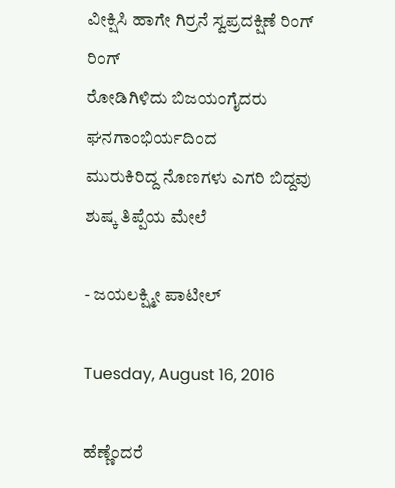ವೀಕ್ಷಿಸಿ ಹಾಗೇ ಗಿರ್ರನೆ ಸ್ವಪ್ರದಕ್ಷಿಣೆ ರಿಂಗ್ ರಿಂಗ್
ರೋಡಿಗಿಳಿದು ಬಿಜಯಂಗೈದರು ಘನಗಾಂಭಿರ್ಯದಿಂದ
ಮುರುಕಿರಿದ್ದ ನೊಣಗಳು ಎಗರಿ ಬಿದ್ದವು ಶುಷ್ಕ ತಿಪ್ಪೆಯ ಮೇಲೆ

- ಜಯಲಕ್ಷ್ಮೀ ಪಾಟೀಲ್

Tuesday, August 16, 2016

ಹೆಣ್ಣೆಂದರೆ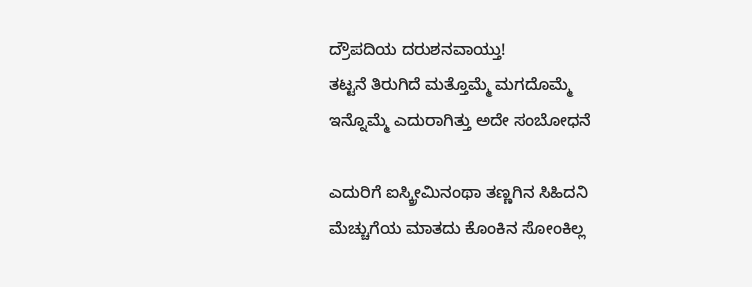ದ್ರೌಪದಿಯ ದರುಶನವಾಯ್ತು!
ತಟ್ಟನೆ ತಿರುಗಿದೆ ಮತ್ತೊಮ್ಮೆ ಮಗದೊಮ್ಮೆ
ಇನ್ನೊಮ್ಮೆ ಎದುರಾಗಿತ್ತು ಅದೇ ಸಂಬೋಧನೆ

ಎದುರಿಗೆ ಐಸ್ಕ್ರೀಮಿನಂಥಾ ತಣ್ಣಗಿನ ಸಿಹಿದನಿ
ಮೆಚ್ಚುಗೆಯ ಮಾತದು ಕೊಂಕಿನ ಸೋಂಕಿಲ್ಲ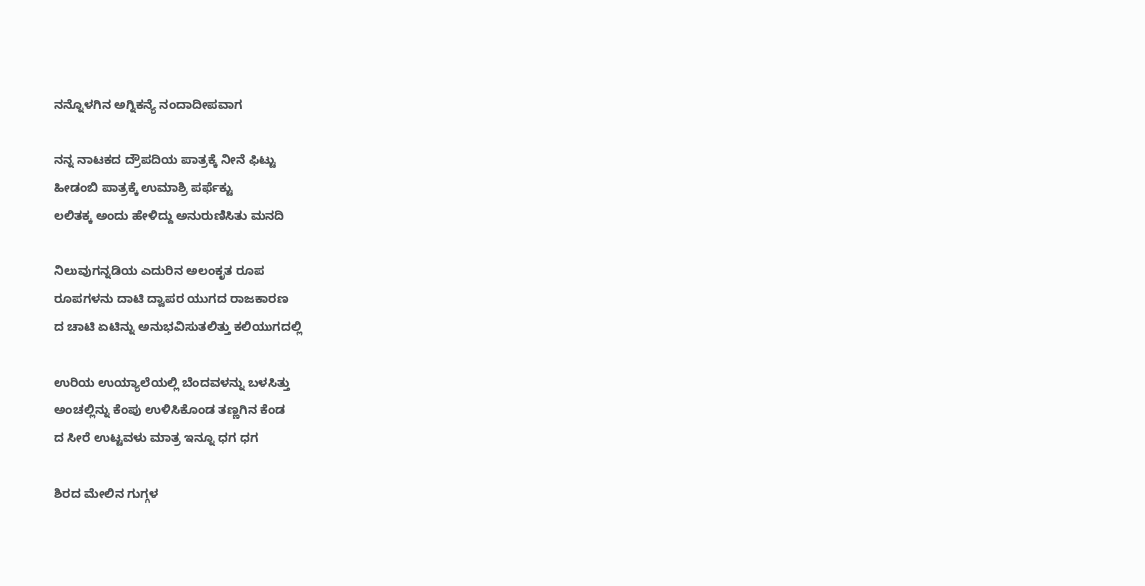ನನ್ನೊಳಗಿನ ಅಗ್ನಿಕನ್ಯೆ ನಂದಾದೀಪವಾಗ

ನನ್ನ ನಾಟಕದ ದ್ರೌಪದಿಯ ಪಾತ್ರಕ್ಕೆ ನೀನೆ ಫಿಟ್ಟು
ಹೀಡಂಬಿ ಪಾತ್ರಕ್ಕೆ ಉಮಾಶ್ರಿ ಪರ್ಫೆಕ್ಟು
ಲಲಿತಕ್ಕ ಅಂದು ಹೇಳಿದ್ದು ಅನುರುಣಿಸಿತು ಮನದಿ

ನಿಲುವುಗನ್ನಡಿಯ ಎದುರಿನ ಅಲಂಕೃತ ರೂಪ
ರೂಪಗಳನು ದಾಟಿ ದ್ವಾಪರ ಯುಗದ ರಾಜಕಾರಣ
ದ ಚಾಟಿ ಏಟಿನ್ನು ಅನುಭವಿಸುತಲಿತ್ತು ಕಲಿಯುಗದಲ್ಲಿ

ಉರಿಯ ಉಯ್ಯಾಲೆಯಲ್ಲಿ ಬೆಂದವಳನ್ನು ಬಳಸಿತ್ತು
ಅಂಚಲ್ಲಿನ್ನು ಕೆಂಪು ಉಳಿಸಿಕೊಂಡ ತಣ್ಣಗಿನ ಕೆಂಡ
ದ ಸೀರೆ ಉಟ್ಟವಳು ಮಾತ್ರ ಇನ್ನೂ ಧಗ ಧಗ

ಶಿರದ ಮೇಲಿನ ಗುಗ್ಗಳ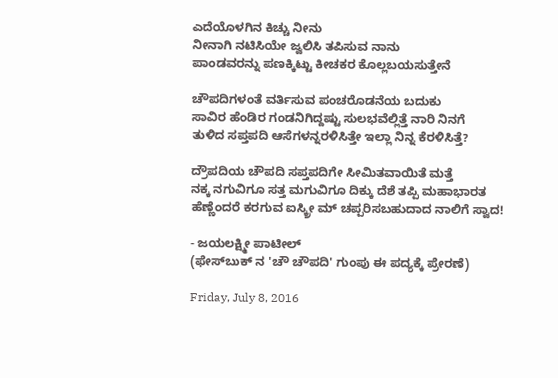ಎದೆಯೊಳಗಿನ ಕಿಚ್ಚು ನೀನು
ನೀನಾಗಿ ನಟಿಸಿಯೇ ಜ್ವಲಿಸಿ ತಪಿಸುವ ನಾನು
ಪಾಂಡವರನ್ನು ಪಣಕ್ಕಿಟ್ಟು ಕೀಚಕರ ಕೊಲ್ಲಬಯಸುತ್ತೇನೆ

ಚೌಪದಿಗಳಂತೆ ವರ್ತಿಸುವ ಪಂಚರೊಡನೆಯ ಬದುಕು
ಸಾವಿರ ಹೆಂಡಿರ ಗಂಡನಿಗಿದ್ದಷ್ಟು ಸುಲಭವೆಲ್ಲಿತ್ತೆ ನಾರಿ ನಿನಗೆ
ತುಳಿದ ಸಪ್ತಪದಿ ಆಸೆಗಳನ್ನರಳಿಸಿತ್ತೇ ಇಲ್ಲಾ ನಿನ್ನ ಕೆರಳಿಸಿತ್ತೆ?

ದ್ರೌಪದಿಯ ಚೌಪದಿ ಸಪ್ತಪದಿಗೇ ಸೀಮಿತವಾಯಿತೆ ಮತ್ತೆ
ನಕ್ಕ ನಗುವಿಗೂ ಸತ್ತ ಮಗುವಿಗೂ ದಿಕ್ಕು ದೆಶೆ ತಪ್ಪಿ ಮಹಾಭಾರತ
ಹೆಣ್ಣೆಂದರೆ ಕರಗುವ ಐಸ್ಕ್ರೀ ಮ್ ಚಪ್ಪರಿಸಬಹುದಾದ ನಾಲಿಗೆ ಸ್ವಾದ!

- ಜಯಲಕ್ಷ್ಮೀ ಪಾಟೀಲ್
(ಫೇಸ್‌ಬುಕ್‌ ನ 'ಚೌ ಚೌಪದಿ' ಗುಂಪು ಈ ಪದ್ಯಕ್ಕೆ ಪ್ರೇರಣೆ)

Friday, July 8, 2016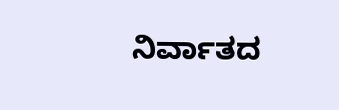ನಿರ್ವಾತದ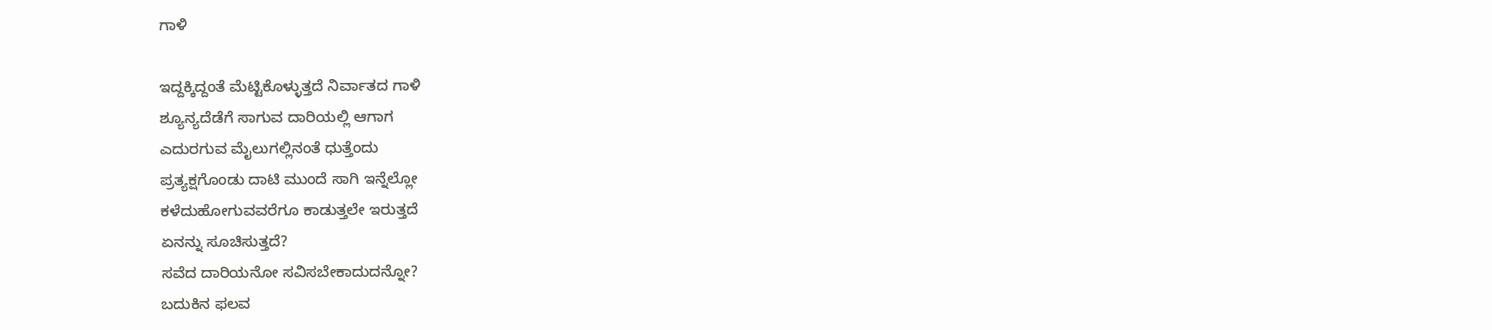ಗಾಳಿ

ಇದ್ದಕ್ಕಿದ್ದಂತೆ ಮೆಟ್ಟಿಕೊಳ್ಳುತ್ತದೆ ನಿರ್ವಾತದ ಗಾಳಿ
ಶ್ಯೂನ್ಯದೆಡೆಗೆ ಸಾಗುವ ದಾರಿಯಲ್ಲಿ ಆಗಾಗ
ಎದುರಗುವ ಮೈಲುಗಲ್ಲಿನಂತೆ ಧುತ್ತೆಂದು
ಪ್ರತ್ಯಕ್ಷಗೊಂಡು ದಾಟಿ ಮುಂದೆ ಸಾಗಿ ಇನ್ನೆಲ್ಲೋ
ಕಳೆದುಹೋಗುವವರೆಗೂ ಕಾಡುತ್ತಲೇ ಇರುತ್ತದೆ
ಏನನ್ನು ಸೂಚಿಸುತ್ತದೆ?
ಸವೆದ ದಾರಿಯನೋ ಸವಿಸಬೇಕಾದುದನ್ನೋ?
ಬದುಕಿನ ಫಲವ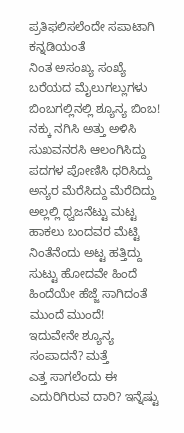ಪ್ರತಿಫಲಿಸಲೆಂದೇ ಸಪಾಟಾಗಿ ಕನ್ನಡಿಯಂತೆ
ನಿಂತ ಅಸಂಖ್ಯ ಸಂಖ್ಯೆ ಬರೆಯದ ಮೈಲುಗಲ್ಲುಗಳು
ಬಿಂಬಗಲ್ಲಿನಲ್ಲಿ ಶ್ಯೂನ್ಯ ಬಿಂಬ!
ನಕ್ಕು ನಗಿಸಿ ಅತ್ತು ಅಳಿಸಿ ಸುಖವನರಸಿ ಆಲಂಗಿಸಿದ್ದು
ಪದಗಳ ಪೋಣಿಸಿ ಧರಿಸಿದ್ದು ಅನ್ಯರ ಮೆರೆಸಿದ್ದು ಮೆರೆದಿದ್ದು
ಅಲ್ಲಲ್ಲಿ ಧ್ವಜನೆಟ್ಟು ಮಟ್ಟ ಹಾಕಲು ಬಂದವರ ಮೆಟ್ಟಿ ನಿಂತೆನೆಂದು ಅಟ್ಟ ಹತ್ತಿದ್ದು
ಸುಟ್ಟು ಹೋದವೇ ಹಿಂದೆ ಹಿಂದೆಯೇ ಹೆಜ್ಜೆ ಸಾಗಿದಂತೆ ಮುಂದೆ ಮುಂದೆ!
ಇದುವೇನೇ ಶ್ಯೂನ್ಯ ಸಂಪಾದನೆ? ಮತ್ತೆ
ಎತ್ತ ಸಾಗಲೆಂದು ಈ ಎದುರಿಗಿರುವ ದಾರಿ? ಇನ್ನೆಷ್ಟು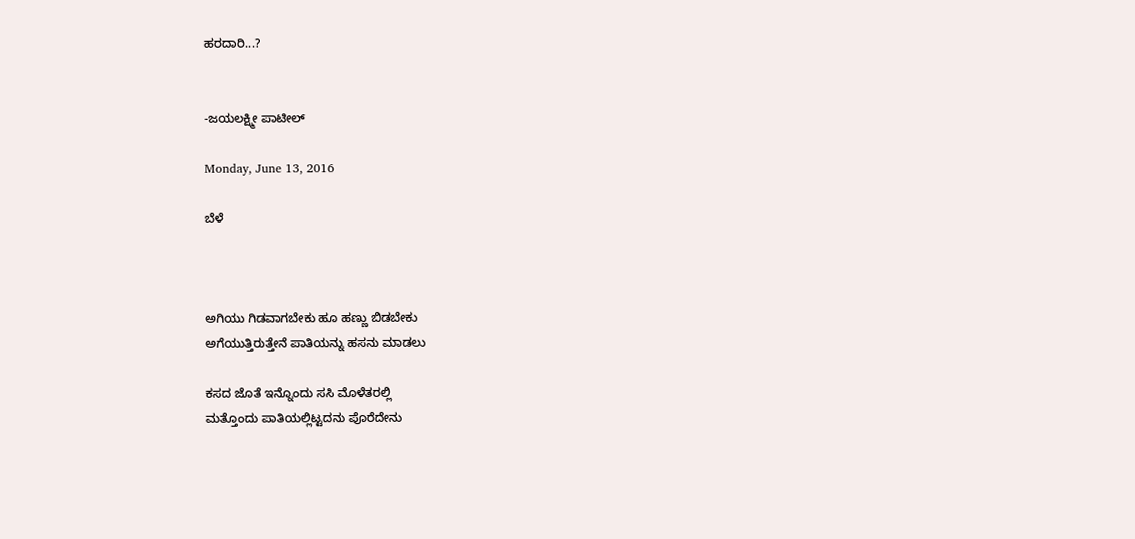ಹರದಾರಿ...?


-ಜಯಲಕ್ಷ್ಮೀ ಪಾಟೀಲ್

Monday, June 13, 2016

ಬೆಳೆ



ಅಗಿಯು ಗಿಡವಾಗಬೇಕು ಹೂ ಹಣ್ಣು ಬಿಡಬೇಕು
ಅಗೆಯುತ್ತಿರುತ್ತೇನೆ ಪಾತಿಯನ್ನು ಹಸನು ಮಾಡಲು

ಕಸದ ಜೊತೆ ಇನ್ನೊಂದು ಸಸಿ ಮೊಳೆತರಲ್ಲಿ
ಮತ್ತೊಂದು ಪಾತಿಯಲ್ಲಿಟ್ಟದನು ಪೊರೆದೇನು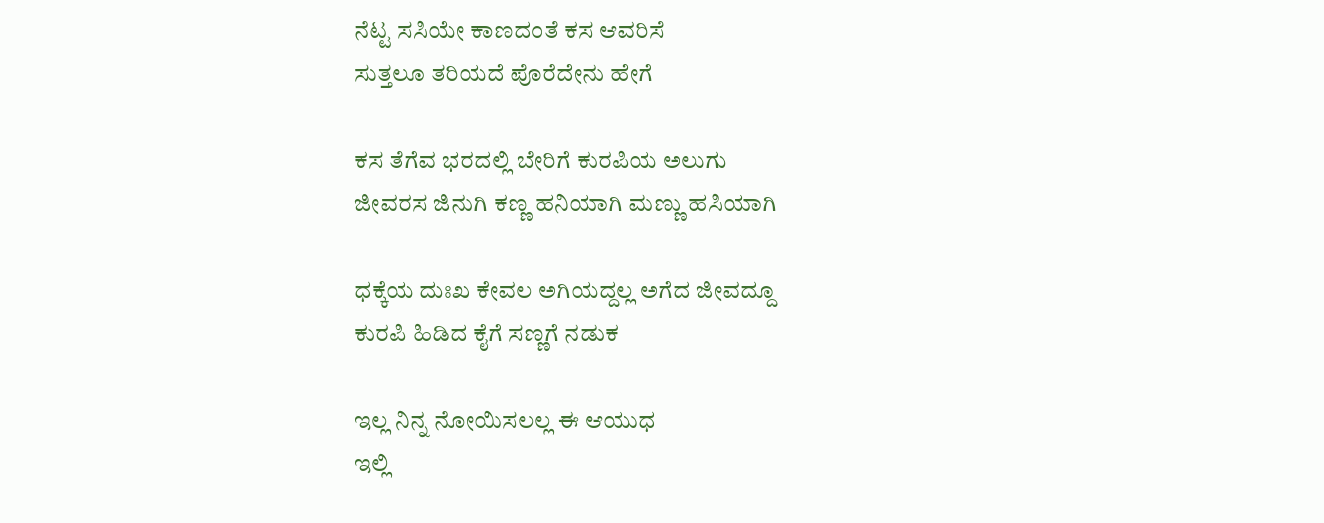ನೆಟ್ಟ ಸಸಿಯೇ ಕಾಣದಂತೆ ಕಸ ಆವರಿಸೆ
ಸುತ್ತಲೂ ತರಿಯದೆ ಪೊರೆದೇನು ಹೇಗೆ

ಕಸ ತೆಗೆವ ಭರದಲ್ಲಿ ಬೇರಿಗೆ ಕುರಪಿಯ ಅಲುಗು
ಜೀವರಸ ಜಿನುಗಿ ಕಣ್ಣ ಹನಿಯಾಗಿ ಮಣ್ಣು ಹಸಿಯಾಗಿ

ಧಕ್ಕೆಯ ದುಃಖ ಕೇವಲ ಅಗಿಯದ್ದಲ್ಲ ಅಗೆದ ಜೀವದ್ದೂ
ಕುರಪಿ ಹಿಡಿದ ಕೈಗೆ ಸಣ್ಣಗೆ ನಡುಕ

ಇಲ್ಲ ನಿನ್ನ ನೋಯಿಸಲಲ್ಲ ಈ ಆಯುಧ
ಇಲ್ಲಿ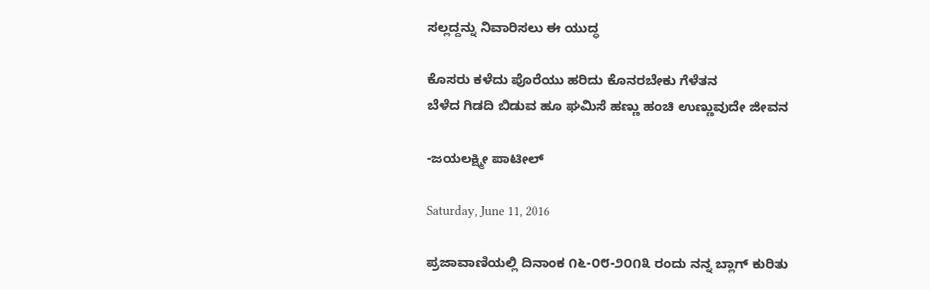ಸಲ್ಲದ್ದನ್ನು ನಿವಾರಿಸಲು ಈ ಯುದ್ಧ

ಕೊಸರು ಕಳೆದು ಪೊರೆಯು ಹರಿದು ಕೊನರಬೇಕು ಗೆಳೆತನ
ಬೆಳೆದ ಗಿಡದಿ ಬಿಡುವ ಹೂ ಘಮಿಸೆ ಹಣ್ಣು ಹಂಚಿ ಉಣ್ಣುವುದೇ ಜೀವನ

-ಜಯಲಕ್ಷ್ಮೀ ಪಾಟೀಲ್

Saturday, June 11, 2016

ಪ್ರಜಾವಾಣಿಯಲ್ಲಿ ದಿನಾಂಕ ೧೬-೦೮-೨೦೧೩ ರಂದು ನನ್ನ ಬ್ಲಾಗ್ ಕುರಿತು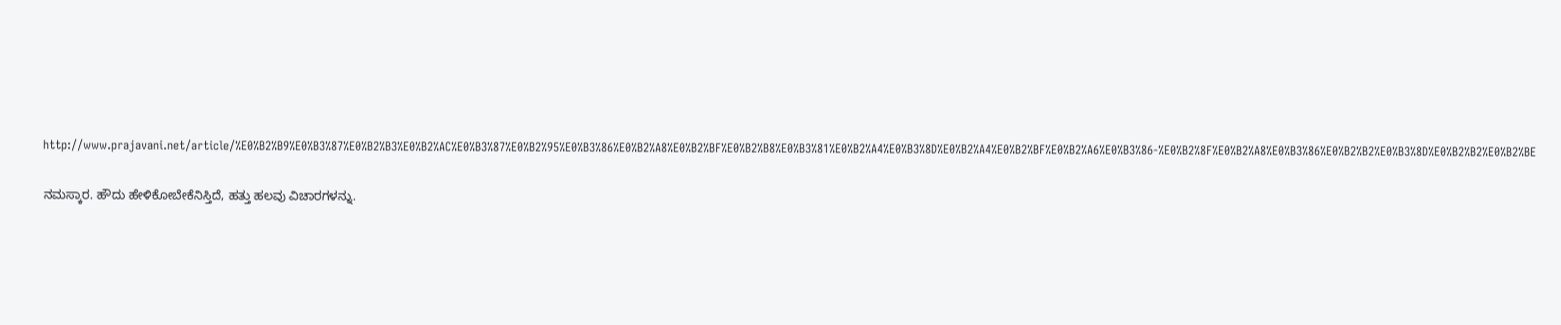http://www.prajavani.net/article/%E0%B2%B9%E0%B3%87%E0%B2%B3%E0%B2%AC%E0%B3%87%E0%B2%95%E0%B3%86%E0%B2%A8%E0%B2%BF%E0%B2%B8%E0%B3%81%E0%B2%A4%E0%B3%8D%E0%B2%A4%E0%B2%BF%E0%B2%A6%E0%B3%86-%E0%B2%8F%E0%B2%A8%E0%B3%86%E0%B2%B2%E0%B3%8D%E0%B2%B2%E0%B2%BE

ನಮಸ್ಕಾರ. ಹೌದು ಹೇಳಿಕೋಬೇಕೆನಿಸ್ತಿದೆ, ಹತ್ತು ಹಲವು ವಿಚಾರಗಳನ್ನು.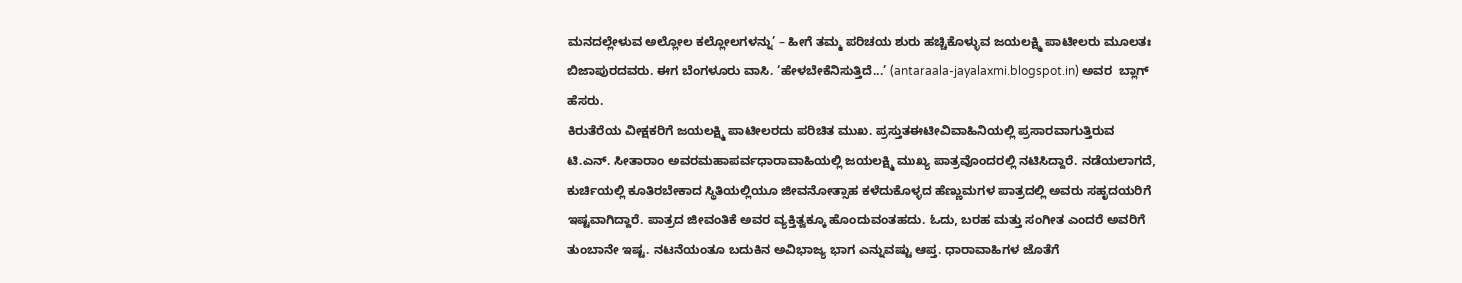ಮನದಲ್ಲೇಳುವ ಅಲ್ಲೋಲ ಕಲ್ಲೋಲಗಳನ್ನು’ – ಹೀಗೆ ತಮ್ಮ ಪರಿಚಯ ಶುರು ಹಚ್ಚಿಕೊಳ್ಳುವ ಜಯಲಕ್ಷ್ಮಿ ಪಾಟೀಲರು ಮೂಲತಃ ಬಿಜಾಪುರದವರು. ಈಗ ಬೆಂಗಳೂರು ವಾಸಿ. ‘ಹೇಳಬೇಕೆನಿಸುತ್ತಿದೆ...’ (antaraala-jayalaxmi.blogspot.in) ಅವರ  ಬ್ಲಾಗ್ ಹೆಸರು.
ಕಿರುತೆರೆಯ ವೀಕ್ಷಕರಿಗೆ ಜಯಲಕ್ಷ್ಮಿ ಪಾಟೀಲರದು ಪರಿಚಿತ ಮುಖ. ಪ್ರಸ್ತುತಈಟೀವಿವಾಹಿನಿಯಲ್ಲಿ ಪ್ರಸಾರವಾಗುತ್ತಿರುವ
ಟಿ.ಎನ್‌. ಸೀತಾರಾಂ ಅವರಮಹಾಪರ್ವಧಾರಾವಾಹಿಯಲ್ಲಿ ಜಯಲಕ್ಷ್ಮಿ ಮುಖ್ಯ ಪಾತ್ರವೊಂದರಲ್ಲಿ ನಟಿಸಿದ್ದಾರೆ. ನಡೆಯಲಾಗದೆ, ಕುರ್ಚಿಯಲ್ಲಿ ಕೂತಿರಬೇಕಾದ ಸ್ಥಿತಿಯಲ್ಲಿಯೂ ಜೀವನೋತ್ಸಾಹ ಕಳೆದುಕೊಳ್ಳದ ಹೆಣ್ಣುಮಗಳ ಪಾತ್ರದಲ್ಲಿ ಅವರು ಸಹೃದಯರಿಗೆ ಇಷ್ಟವಾಗಿದ್ದಾರೆ. ಪಾತ್ರದ ಜೀವಂತಿಕೆ ಅವರ ವ್ಯಕ್ತಿತ್ವಕ್ಕೂ ಹೊಂದುವಂತಹದು. ಓದು, ಬರಹ ಮತ್ತು ಸಂಗೀತ ಎಂದರೆ ಅವರಿಗೆ ತುಂಬಾನೇ ಇಷ್ಟ. ನಟನೆಯಂತೂ ಬದುಕಿನ ಅವಿಭಾಜ್ಯ ಭಾಗ ಎನ್ನುವಷ್ಟು ಆಪ್ತ. ಧಾರಾವಾಹಿಗಳ ಜೊತೆಗೆ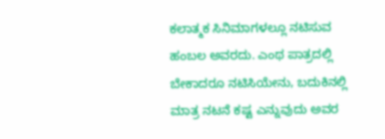ಕಲಾತ್ಮಕ ಸಿನಿಮಾಗಳಲ್ಲೂ ನಟಿಸುವ ಹಂಬಲ ಅವರದು. ಎಂಥ ಪಾತ್ರದಲ್ಲಿ ಬೇಕಾದರೂ ನಟಿಸಿಯೇನು, ಬದುಕಿನಲ್ಲಿ ಮಾತ್ರ ನಟನೆ ಕಷ್ಟ ಎನ್ನುವುದು ಅವರ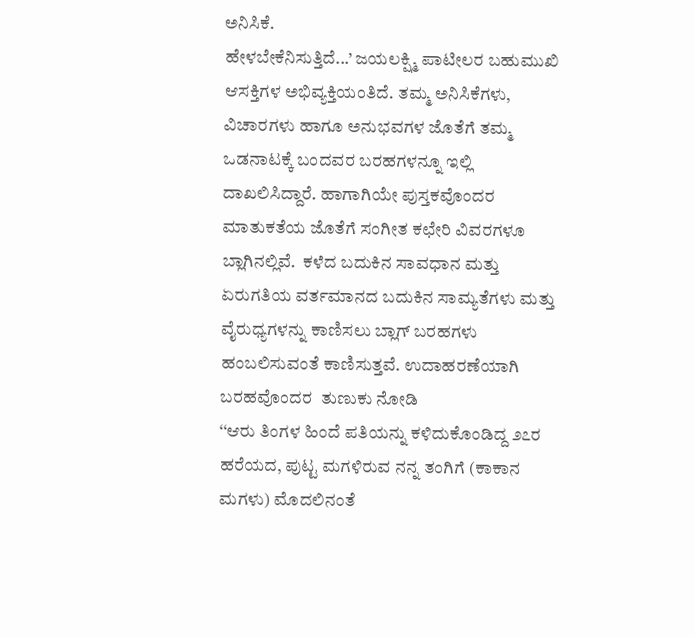ಅನಿಸಿಕೆ.
ಹೇಳಬೇಕೆನಿಸುತ್ತಿದೆ...’ ಜಯಲಕ್ಷ್ಮಿ ಪಾಟೀಲರ ಬಹುಮುಖಿ ಆಸಕ್ತಿಗಳ ಅಭಿವ್ಯಕ್ತಿಯಂತಿದೆ. ತಮ್ಮ ಅನಿಸಿಕೆಗಳು, ವಿಚಾರಗಳು ಹಾಗೂ ಅನುಭವಗಳ ಜೊತೆಗೆ ತಮ್ಮ ಒಡನಾಟಕ್ಕೆ ಬಂದವರ ಬರಹಗಳನ್ನೂ ಇಲ್ಲಿ ದಾಖಲಿಸಿದ್ದಾರೆ. ಹಾಗಾಗಿಯೇ ಪುಸ್ತಕವೊಂದರ ಮಾತುಕತೆಯ ಜೊತೆಗೆ ಸಂಗೀತ ಕಛೇರಿ ವಿವರಗಳೂ ಬ್ಲಾಗಿನಲ್ಲಿವೆ.  ಕಳೆದ ಬದುಕಿನ ಸಾವಧಾನ ಮತ್ತು ಏರುಗತಿಯ ವರ್ತಮಾನದ ಬದುಕಿನ ಸಾಮ್ಯತೆಗಳು ಮತ್ತು ವೈರುಧ್ಯಗಳನ್ನು ಕಾಣಿಸಲು ಬ್ಲಾಗ್ ಬರಹಗಳು ಹಂಬಲಿಸುವಂತೆ ಕಾಣಿಸುತ್ತವೆ. ಉದಾಹರಣೆಯಾಗಿ ಬರಹವೊಂದರ  ತುಣುಕು ನೋಡಿ
‘‘ಆರು ತಿಂಗಳ ಹಿಂದೆ ಪತಿಯನ್ನು ಕಳಿದುಕೊಂಡಿದ್ದ ೨೭ರ ಹರೆಯದ, ಪುಟ್ಟ ಮಗಳಿರುವ ನನ್ನ ತಂಗಿಗೆ (ಕಾಕಾನ ಮಗಳು) ಮೊದಲಿನಂತೆ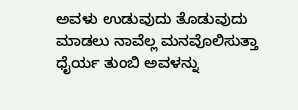ಅವಳು ಉಡುವುದು ತೊಡುವುದು ಮಾಡಲು ನಾವೆಲ್ಲ ಮನವೊಲಿಸುತ್ತಾ ಧೈರ್ಯ ತುಂಬಿ ಅವಳನ್ನು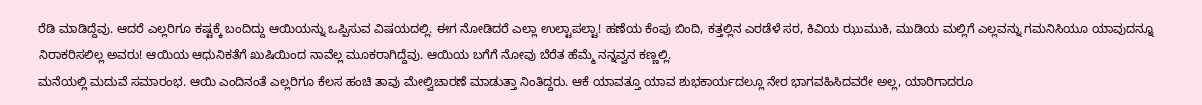ರೆಡಿ ಮಾಡಿದ್ದೆವು. ಆದರೆ ಎಲ್ಲರಿಗೂ ಕಷ್ಟಕ್ಕೆ ಬಂದಿದ್ದು ಆಯಿಯನ್ನು ಒಪ್ಪಿಸುವ ವಿಷಯದಲ್ಲಿ. ಈಗ ನೋಡಿದರೆ ಎಲ್ಲಾ ಉಲ್ಟಾಪಲ್ಟಾ! ಹಣೆಯ ಕೆಂಪು ಬಿಂದಿ, ಕತ್ತಲ್ಲಿನ ಎರಡೆಳೆ ಸರ, ಕಿವಿಯ ಝುಮುಕಿ, ಮುಡಿಯ ಮಲ್ಲಿಗೆ ಎಲ್ಲವನ್ನು ಗಮನಿಸಿಯೂ ಯಾವುದನ್ನೂ ನಿರಾಕರಿಸಲಿಲ್ಲ ಅವರು! ಆಯಿಯ ಆಧುನಿಕತೆಗೆ ಖುಷಿಯಿಂದ ನಾವೆಲ್ಲ ಮೂಕರಾಗಿದ್ದೆವು. ಆಯಿಯ ಬಗೆಗೆ ನೋವು ಬೆರೆತ ಹೆಮ್ಮೆ ನನ್ನವ್ವನ ಕಣ್ಣಲ್ಲಿ.
ಮನೆಯಲ್ಲಿ ಮದುವೆ ಸಮಾರಂಭ. ಆಯಿ ಎಂದಿನಂತೆ ಎಲ್ಲರಿಗೂ ಕೆಲಸ ಹಂಚಿ ತಾವು ಮೇಲ್ವಿಚಾರಣೆ ಮಾಡುತ್ತಾ ನಿಂತಿದ್ದರು. ಆಕೆ ಯಾವತ್ತೂ ಯಾವ ಶುಭಕಾರ್ಯದಲ್ಲೂ ನೇರ ಭಾಗವಹಿಸಿದವರೇ ಅಲ್ಲ, ಯಾರಿಗಾದರೂ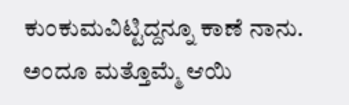ಕುಂಕುಮವಿಟ್ಟಿದ್ದನ್ನೂ ಕಾಣೆ ನಾನು. ಅಂದೂ ಮತ್ತೊಮ್ಮೆ ಆಯಿ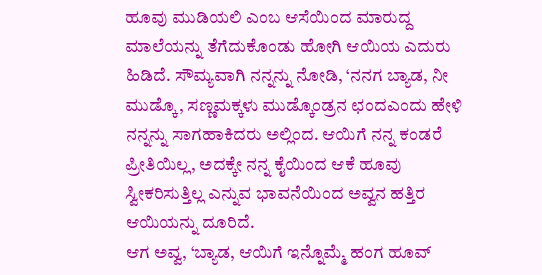ಹೂವು ಮುಡಿಯಲಿ ಎಂಬ ಆಸೆಯಿಂದ ಮಾರುದ್ದ ಮಾಲೆಯನ್ನು ತೆಗೆದುಕೊಂಡು ಹೋಗಿ ಆಯಿಯ ಎದುರು ಹಿಡಿದೆ. ಸೌಮ್ಯವಾಗಿ ನನ್ನನ್ನು ನೋಡಿ, ‘ನನಗ ಬ್ಯಾಡ, ನೀ ಮುಡ್ಕೊ, ಸಣ್ಣಮಕ್ಕಳು ಮುಡ್ಕೊಂಡ್ರನ ಛಂದಎಂದು ಹೇಳಿ ನನ್ನನ್ನು ಸಾಗಹಾಕಿದರು ಅಲ್ಲಿಂದ. ಆಯಿಗೆ ನನ್ನ ಕಂಡರೆ ಪ್ರೀತಿಯಿಲ್ಲ, ಅದಕ್ಕೇ ನನ್ನ ಕೈಯಿಂದ ಆಕೆ ಹೂವು ಸ್ವೀಕರಿಸುತ್ತಿಲ್ಲ ಎನ್ನುವ ಭಾವನೆಯಿಂದ ಅವ್ವನ ಹತ್ತಿರ ಆಯಿಯನ್ನು ದೂರಿದೆ.
ಆಗ ಅವ್ವ, ‘ಬ್ಯಾಡ, ಆಯಿಗೆ ಇನ್ನೊಮ್ಮೆ ಹಂಗ ಹೂವ್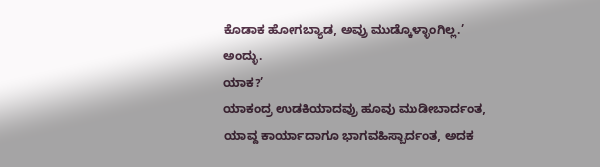ಕೊಡಾಕ ಹೋಗಬ್ಯಾಡ, ಅವ್ರು ಮುಡ್ಕೊಳ್ಳಾಂಗಿಲ್ಲ.’ ಅಂದ್ಳು.
ಯಾಕ?’
ಯಾಕಂದ್ರ ಉಡಕಿಯಾದವ್ರು ಹೂವು ಮುಡೀಬಾರ್ದಂತ, ಯಾವ್ದ ಕಾರ್ಯಾದಾಗೂ ಭಾಗವಹಿಸ್ಬಾರ್ದಂತ, ಅದಕ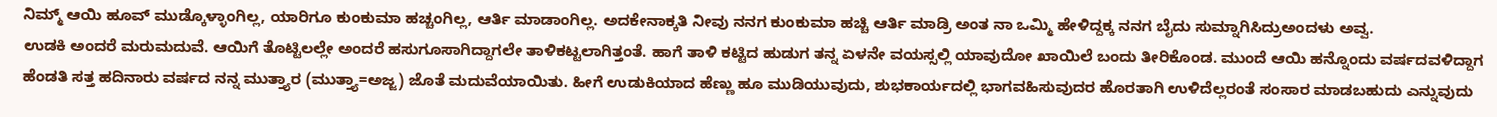ನಿಮ್ಮ್ ಆಯಿ ಹೂವ್ ಮುಡ್ಕೊಳ್ಳಾಂಗಿಲ್ಲ, ಯಾರಿಗೂ ಕುಂಕುಮಾ ಹಚ್ಚಂಗಿಲ್ಲ, ಆರ್ತಿ ಮಾಡಾಂಗಿಲ್ಲ. ಅದಕೇನಾಕ್ಕತಿ ನೀವು ನನಗ ಕುಂಕುಮಾ ಹಚ್ಚಿ ಆರ್ತಿ ಮಾಡ್ರಿ ಅಂತ ನಾ ಒಮ್ಮಿ ಹೇಳಿದ್ದಕ್ಕ ನನಗ ಬೈದು ಸುಮ್ನಾಗಿಸಿದ್ರುಅಂದಳು ಅವ್ವ.
ಉಡಕಿ ಅಂದರೆ ಮರುಮದುವೆ. ಆಯಿಗೆ ತೊಟ್ಟಿಲಲ್ಲೇ ಅಂದರೆ ಹಸುಗೂಸಾಗಿದ್ದಾಗಲೇ ತಾಳಿಕಟ್ಟಲಾಗಿತ್ತಂತೆ. ಹಾಗೆ ತಾಳಿ ಕಟ್ಟಿದ ಹುಡುಗ ತನ್ನ ಏಳನೇ ವಯಸ್ಸಲ್ಲಿ ಯಾವುದೋ ಖಾಯಿಲೆ ಬಂದು ತೀರಿಕೊಂಡ. ಮುಂದೆ ಆಯಿ ಹನ್ನೊಂದು ವರ್ಷದವಳಿದ್ದಾಗ ಹೆಂಡತಿ ಸತ್ತ ಹದಿನಾರು ವರ್ಷದ ನನ್ನ ಮುತ್ತ್ಯಾರ (ಮುತ್ತ್ಯಾ=ಅಜ್ಜ) ಜೊತೆ ಮದುವೆಯಾಯಿತು. ಹೀಗೆ ಉಡುಕಿಯಾದ ಹೆಣ್ಣು ಹೂ ಮುಡಿಯುವುದು, ಶುಭಕಾರ್ಯದಲ್ಲಿ ಭಾಗವಹಿಸುವುದರ ಹೊರತಾಗಿ ಉಳಿದೆಲ್ಲರಂತೆ ಸಂಸಾರ ಮಾಡಬಹುದು ಎನ್ನುವುದು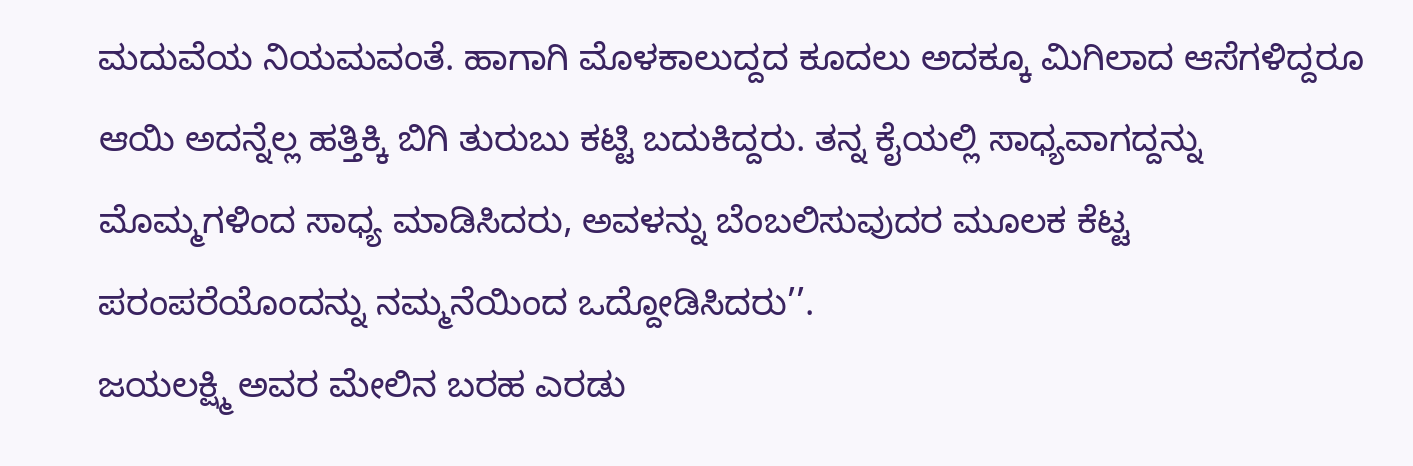ಮದುವೆಯ ನಿಯಮವಂತೆ. ಹಾಗಾಗಿ ಮೊಳಕಾಲುದ್ದದ ಕೂದಲು ಅದಕ್ಕೂ ಮಿಗಿಲಾದ ಆಸೆಗಳಿದ್ದರೂ ಆಯಿ ಅದನ್ನೆಲ್ಲ ಹತ್ತಿಕ್ಕಿ ಬಿಗಿ ತುರುಬು ಕಟ್ಟಿ ಬದುಕಿದ್ದರು. ತನ್ನ ಕೈಯಲ್ಲಿ ಸಾಧ್ಯವಾಗದ್ದನ್ನು ಮೊಮ್ಮಗಳಿಂದ ಸಾಧ್ಯ ಮಾಡಿಸಿದರು, ಅವಳನ್ನು ಬೆಂಬಲಿಸುವುದರ ಮೂಲಕ ಕೆಟ್ಟ ಪರಂಪರೆಯೊಂದನ್ನು ನಮ್ಮನೆಯಿಂದ ಒದ್ದೋಡಿಸಿದರು’’.
ಜಯಲಕ್ಷ್ಮಿ ಅವರ ಮೇಲಿನ ಬರಹ ಎರಡು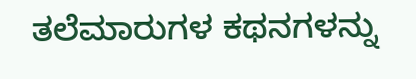ತಲೆಮಾರುಗಳ ಕಥನಗಳನ್ನು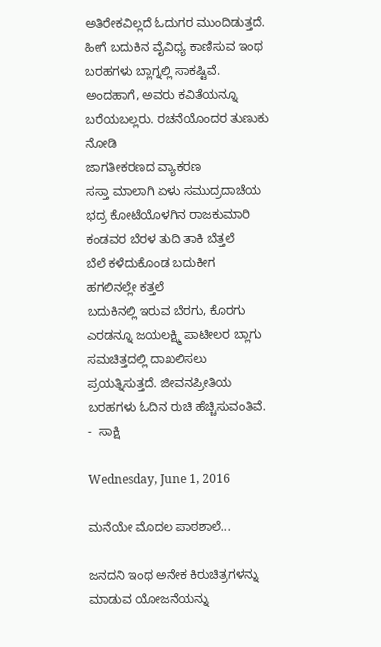ಅತಿರೇಕವಿಲ್ಲದೆ ಓದುಗರ ಮುಂದಿಡುತ್ತದೆ. ಹೀಗೆ ಬದುಕಿನ ವೈವಿಧ್ಯ ಕಾಣಿಸುವ ಇಂಥ ಬರಹಗಳು ಬ್ಲಾಗ್ನಲ್ಲಿ ಸಾಕಷ್ಟಿವೆ. ಅಂದಹಾಗೆ, ಅವರು ಕವಿತೆಯನ್ನೂ ಬರೆಯಬಲ್ಲರು. ರಚನೆಯೊಂದರ ತುಣುಕು ನೋಡಿ
ಜಾಗತೀಕರಣದ ವ್ಯಾಕರಣ
ಸಸ್ತಾ ಮಾಲಾಗಿ ಏಳು ಸಮುದ್ರದಾಚೆಯ ಭದ್ರ ಕೋಟೆಯೊಳಗಿನ ರಾಜಕುಮಾರಿ
ಕಂಡವರ ಬೆರಳ ತುದಿ ತಾಕಿ ಬೆತ್ತಲೆ
ಬೆಲೆ ಕಳೆದುಕೊಂಡ ಬದುಕೀಗ
ಹಗಲಿನಲ್ಲೇ ಕತ್ತಲೆ
ಬದುಕಿನಲ್ಲಿ ಇರುವ ಬೆರಗು, ಕೊರಗು ಎರಡನ್ನೂ ಜಯಲಕ್ಷ್ಮಿ ಪಾಟೀಲರ ಬ್ಲಾಗು ಸಮಚಿತ್ತದಲ್ಲಿ ದಾಖಲಿಸಲು ಪ್ರಯತ್ನಿಸುತ್ತದೆ. ಜೀವನಪ್ರೀತಿಯ ಬರಹಗಳು ಓದಿನ ರುಚಿ ಹೆಚ್ಚಿಸುವಂತಿವೆ.
-  ಸಾಕ್ಷಿ

Wednesday, June 1, 2016

ಮನೆಯೇ ಮೊದಲ ಪಾಠಶಾಲೆ...

ಜನದನಿ ಇಂಥ ಅನೇಕ ಕಿರುಚಿತ್ರಗಳನ್ನು ಮಾಡುವ ಯೋಜನೆಯನ್ನು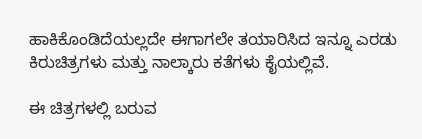ಹಾಕಿಕೊಂಡಿದೆಯಲ್ಲದೇ ಈಗಾಗಲೇ ತಯಾರಿಸಿದ ಇನ್ನೂ ಎರಡು ಕಿರುಚಿತ್ರಗಳು ಮತ್ತು ನಾಲ್ಕಾರು ಕತೆಗಳು ಕೈಯಲ್ಲಿವೆ.

ಈ ಚಿತ್ರಗಳಲ್ಲಿ ಬರುವ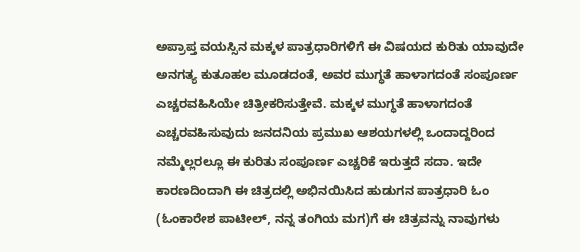ಅಪ್ರಾಪ್ತ ವಯಸ್ಸಿನ ಮಕ್ಕಳ ಪಾತ್ರಧಾರಿಗಳಿಗೆ ಈ ವಿಷಯದ ಕುರಿತು ಯಾವುದೇ ಅನಗತ್ಯ ಕುತೂಹಲ ಮೂಡದಂತೆ, ಅವರ ಮುಗ್ಧತೆ ಹಾಳಾಗದಂತೆ ಸಂಪೂರ್ಣ ಎಚ್ಚರವಹಿಸಿಯೇ ಚಿತ್ರೀಕರಿಸುತ್ತೇವೆ. ಮಕ್ಕಳ ಮುಗ್ಧತೆ ಹಾಳಾಗದಂತೆ ಎಚ್ಚರವಹಿಸುವುದು ಜನದನಿಯ ಪ್ರಮುಖ ಆಶಯಗಳಲ್ಲಿ ಒಂದಾದ್ದರಿಂದ ನಮ್ಮೆಲ್ಲರಲ್ಲೂ ಈ ಕುರಿತು ಸಂಪೂರ್ಣ ಎಚ್ಚರಿಕೆ ಇರುತ್ತದೆ ಸದಾ. ಇದೇ ಕಾರಣದಿಂದಾಗಿ ಈ ಚಿತ್ರದಲ್ಲಿ ಅಭಿನಯಿಸಿದ ಹುಡುಗನ ಪಾತ್ರಧಾರಿ ಓಂ (ಓಂಕಾರೇಶ ಪಾಟೀಲ್, ನನ್ನ ತಂಗಿಯ ಮಗ)ಗೆ ಈ ಚಿತ್ರವನ್ನು ನಾವುಗಳು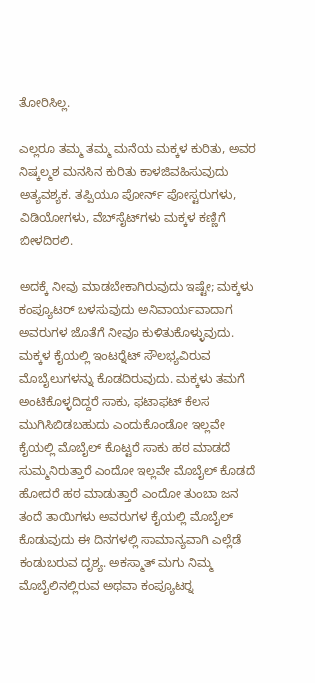ತೋರಿಸಿಲ್ಲ.

ಎಲ್ಲರೂ ತಮ್ಮ ತಮ್ಮ ಮನೆಯ ಮಕ್ಕಳ ಕುರಿತು, ಅವರ ನಿಷ್ಕಲ್ಮಶ ಮನಸಿನ ಕುರಿತು ಕಾಳಜಿವಹಿಸುವುದು ಅತ್ಯವಶ್ಯಕ. ತಪ್ಪಿಯೂ ಪೋರ್ನ್ ಪೋಸ್ಟರುಗಳು, ವಿಡಿಯೋಗಳು, ವೆಬ್‍ಸೈಟ್‍ಗಳು ಮಕ್ಕಳ ಕಣ್ಣಿಗೆ ಬೀಳದಿರಲಿ.

ಅದಕ್ಕೆ ನೀವು ಮಾಡಬೇಕಾಗಿರುವುದು ಇಷ್ಟೇ; ಮಕ್ಕಳು ಕಂಪ್ಯೂಟರ್ ಬಳಸುವುದು ಅನಿವಾರ್ಯವಾದಾಗ ಅವರುಗಳ ಜೊತೆಗೆ ನೀವೂ ಕುಳಿತುಕೊಳ್ಳುವುದು. ಮಕ್ಕಳ ಕೈಯಲ್ಲಿ ಇಂಟರ್‍ನೆಟ್ ಸೌಲಭ್ಯವಿರುವ ಮೊಬೈಲುಗಳನ್ನು ಕೊಡದಿರುವುದು. ಮಕ್ಕಳು ತಮಗೆ ಅಂಟಿಕೊಳ್ಳದಿದ್ದರೆ ಸಾಕು, ಫಟಾಫಟ್ ಕೆಲಸ ಮುಗಿಸಿಬಿಡಬಹುದು ಎಂದುಕೊಂಡೋ ಇಲ್ಲವೇ ಕೈಯಲ್ಲಿ ಮೊಬೈಲ್ ಕೊಟ್ಟರೆ ಸಾಕು ಹಠ ಮಾಡದೆ ಸುಮ್ಮನಿರುತ್ತಾರೆ ಎಂದೋ ಇಲ್ಲವೇ ಮೊಬೈಲ್ ಕೊಡದೆ ಹೋದರೆ ಹಠ ಮಾಡುತ್ತಾರೆ ಎಂದೋ ತುಂಬಾ ಜನ ತಂದೆ ತಾಯಿಗಳು ಅವರುಗಳ ಕೈಯಲ್ಲಿ ಮೊಬೈಲ್ ಕೊಡುವುದು ಈ ದಿನಗಳಲ್ಲಿ ಸಾಮಾನ್ಯವಾಗಿ ಎಲ್ಲೆಡೆ ಕಂಡುಬರುವ ದೃಶ್ಯ. ಅಕಸ್ಮಾತ್ ಮಗು ನಿಮ್ಮ ಮೊಬೈಲಿನಲ್ಲಿರುವ ಅಥವಾ ಕಂಪ್ಯೂಟರ್‍ನ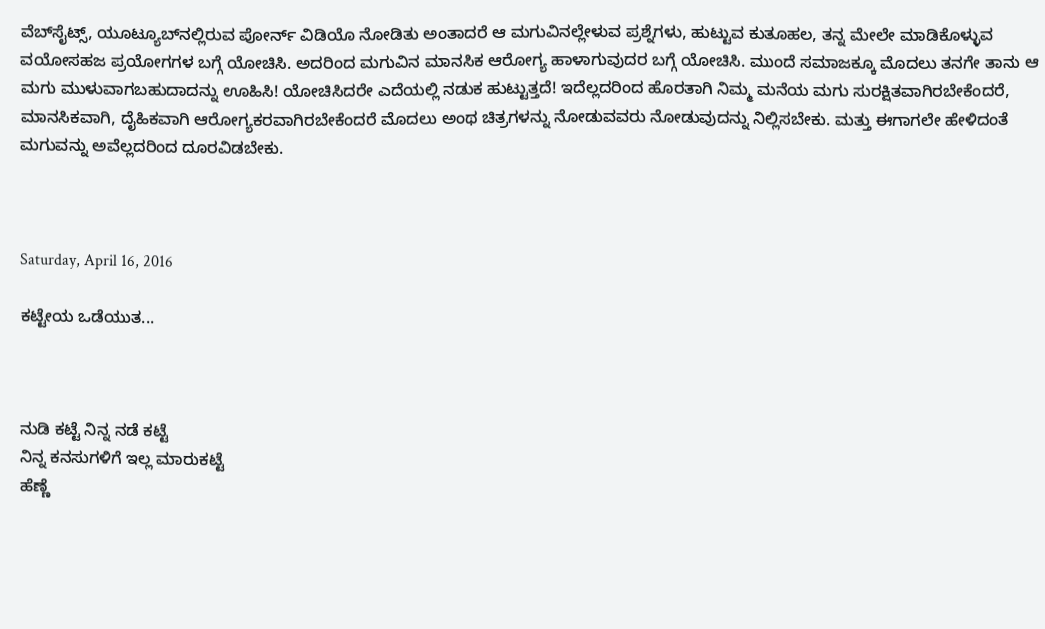ವೆಬ್‍ಸೈಟ್ಸ್, ಯೂಟ್ಯೂಬ್‍ನಲ್ಲಿರುವ ಪೋರ್ನ್ ವಿಡಿಯೊ ನೋಡಿತು ಅಂತಾದರೆ ಆ ಮಗುವಿನಲ್ಲೇಳುವ ಪ್ರಶ್ನೆಗಳು, ಹುಟ್ಟುವ ಕುತೂಹಲ, ತನ್ನ ಮೇಲೇ ಮಾಡಿಕೊಳ್ಳುವ ವಯೋಸಹಜ ಪ್ರಯೋಗಗಳ ಬಗ್ಗೆ ಯೋಚಿಸಿ. ಅದರಿಂದ ಮಗುವಿನ ಮಾನಸಿಕ ಆರೋಗ್ಯ ಹಾಳಾಗುವುದರ ಬಗ್ಗೆ ಯೋಚಿಸಿ. ಮುಂದೆ ಸಮಾಜಕ್ಕೂ ಮೊದಲು ತನಗೇ ತಾನು ಆ ಮಗು ಮುಳುವಾಗಬಹುದಾದನ್ನು ಊಹಿಸಿ! ಯೋಚಿಸಿದರೇ ಎದೆಯಲ್ಲಿ ನಡುಕ ಹುಟ್ಟುತ್ತದೆ! ಇದೆಲ್ಲದರಿಂದ ಹೊರತಾಗಿ ನಿಮ್ಮ ಮನೆಯ ಮಗು ಸುರಕ್ಷಿತವಾಗಿರಬೇಕೆಂದರೆ, ಮಾನಸಿಕವಾಗಿ, ದೈಹಿಕವಾಗಿ ಆರೋಗ್ಯಕರವಾಗಿರಬೇಕೆಂದರೆ ಮೊದಲು ಅಂಥ ಚಿತ್ರಗಳನ್ನು ನೋಡುವವರು ನೋಡುವುದನ್ನು ನಿಲ್ಲಿಸಬೇಕು. ಮತ್ತು ಈಗಾಗಲೇ ಹೇಳಿದಂತೆ ಮಗುವನ್ನು ಅವೆಲ್ಲದರಿಂದ ದೂರವಿಡಬೇಕು.



Saturday, April 16, 2016

ಕಟ್ಟೇಯ ಒಡೆಯುತ...



ನುಡಿ ಕಟ್ಟೆ ನಿನ್ನ ನಡೆ ಕಟ್ಟೆ
ನಿನ್ನ ಕನಸುಗಳಿಗೆ ಇಲ್ಲ ಮಾರುಕಟ್ಟೆ
ಹೆಣ್ಣೆ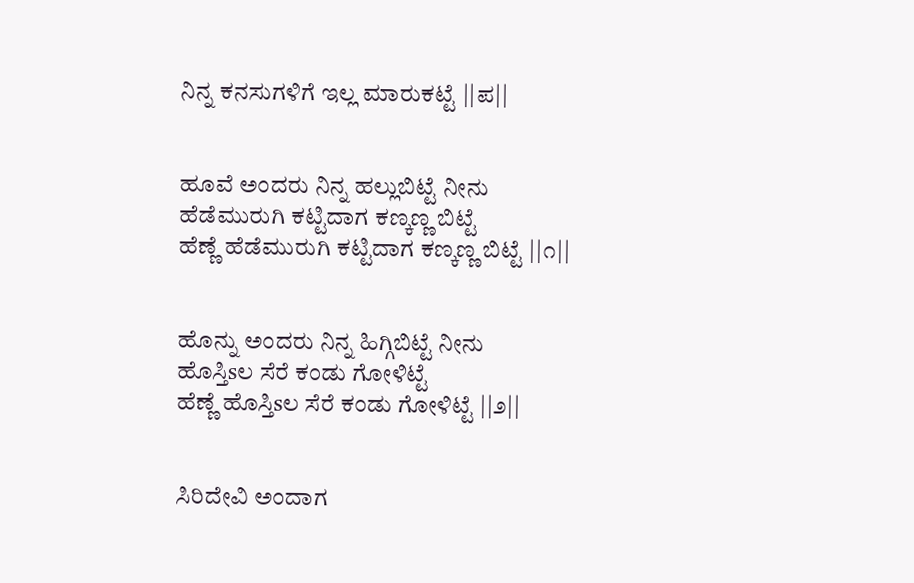ನಿನ್ನ ಕನಸುಗಳಿಗೆ ಇಲ್ಲ ಮಾರುಕಟ್ಟೆ ||ಪ||


ಹೂವೆ ಅಂದರು ನಿನ್ನ ಹಲ್ಲುಬಿಟ್ಟೆ ನೀನು
ಹೆಡೆಮುರುಗಿ ಕಟ್ಟಿದಾಗ ಕಣ್ಕಣ್ಣ ಬಿಟ್ಟೆ
ಹೆಣ್ಣೆ ಹೆಡೆಮುರುಗಿ ಕಟ್ಟಿದಾಗ ಕಣ್ಕಣ್ಣ ಬಿಟ್ಟೆ ||೧||


ಹೊನ್ನು ಅಂದರು ನಿನ್ನ ಹಿಗ್ಗಿಬಿಟ್ಟೆ ನೀನು
ಹೊಸ್ತಿsಲ ಸೆರೆ ಕಂಡು ಗೋಳಿಟ್ಟೆ
ಹೆಣ್ಣೆ ಹೊಸ್ತಿsಲ ಸೆರೆ ಕಂಡು ಗೋಳಿಟ್ಟೆ ||೨||


ಸಿರಿದೇವಿ ಅಂದಾಗ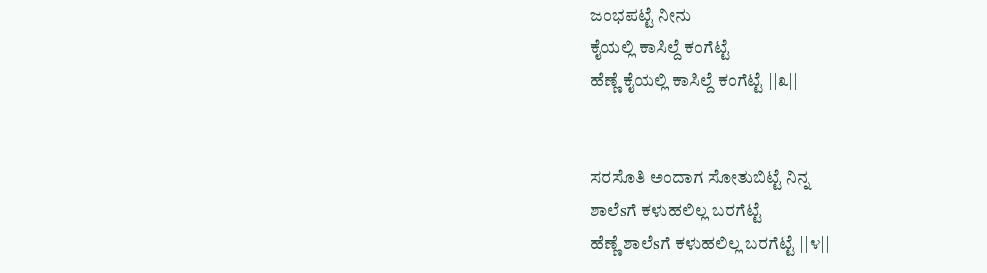ಜಂಭಪಟ್ಟೆ ನೀನು
ಕೈಯಲ್ಲಿ ಕಾಸಿಲ್ದೆ ಕಂಗೆಟ್ಟೆ
ಹೆಣ್ಣೆ ಕೈಯಲ್ಲಿ ಕಾಸಿಲ್ದೆ ಕಂಗೆಟ್ಟೆ ||೩||


ಸರಸೊತಿ ಅಂದಾಗ ಸೋತುಬಿಟ್ಟೆ ನಿನ್ನ
ಶಾಲೆsಗೆ ಕಳುಹಲಿಲ್ಲ ಬರಗೆಟ್ಟೆ
ಹೆಣ್ಣೆ ಶಾಲೆsಗೆ ಕಳುಹಲಿಲ್ಲ ಬರಗೆಟ್ಟೆ ||೪||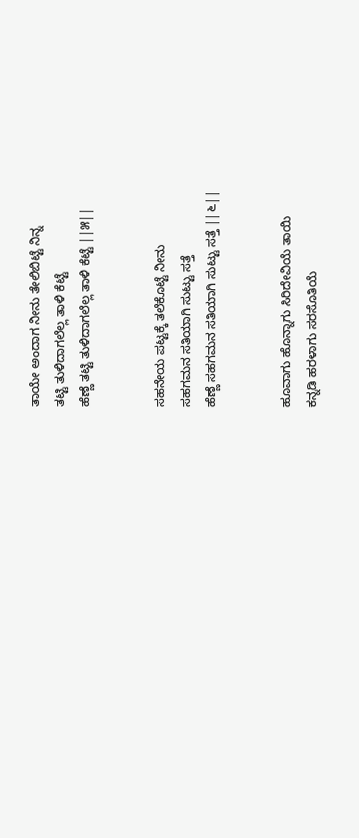ತಾಯೇ ಅಂದಾಗ ನೀನು ತೇಲಿಬಿಟ್ಟೆ ನಿನ್ನ
ತಟ್ಟಿ ತುಳಿದಾಗಲೆಲ್ಲ ತಾಳಿ ಕೆಟ್ಟೆ
ಹೆಣ್ಣೆ ತಟ್ಟಿ ತುಳಿದಾಗಲೆಲ್ಲ ತಾಳಿ ಕೆಟ್ಟೆ ||೫||


ಸಹನೇಯ ಪಟ್ಟಕ್ಕೆ ತಲೆಕೊಟ್ಟೆ ನೀನು
ಸಹಗಮನ ಸತಿಯಾಗಿ ಸುಟ್ಟು ಸತ್ತೆ
ಹೆಣ್ಣೆ ಸಹಗಮನ ಸತಿಯಾಗಿ ಸುಟ್ಟು ಸತ್ತೆ ||೬||


ಹೂವಾಗು ಹೊನ್ನಾಗು ಸಿರಿದೇವಿಯೆ ತಾಯಿ
ಕನ್ನಡಿ ಹರಳಾಗು ಸರಸೊತಿಯೆ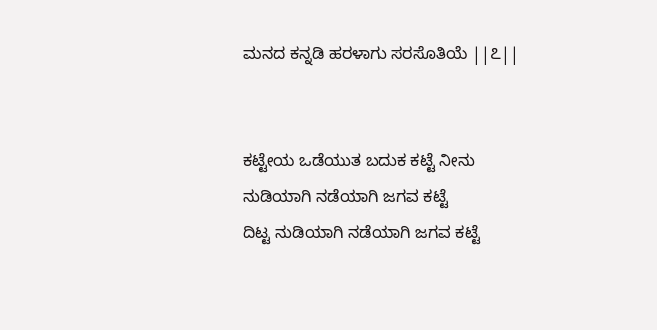ಮನದ ಕನ್ನಡಿ ಹರಳಾಗು ಸರಸೊತಿಯೆ ||೭||


ಕಟ್ಟೇಯ ಒಡೆಯುತ ಬದುಕ ಕಟ್ಟೆ ನೀನು
ನುಡಿಯಾಗಿ ನಡೆಯಾಗಿ ಜಗವ ಕಟ್ಟೆ
ದಿಟ್ಟ ನುಡಿಯಾಗಿ ನಡೆಯಾಗಿ ಜಗವ ಕಟ್ಟೆ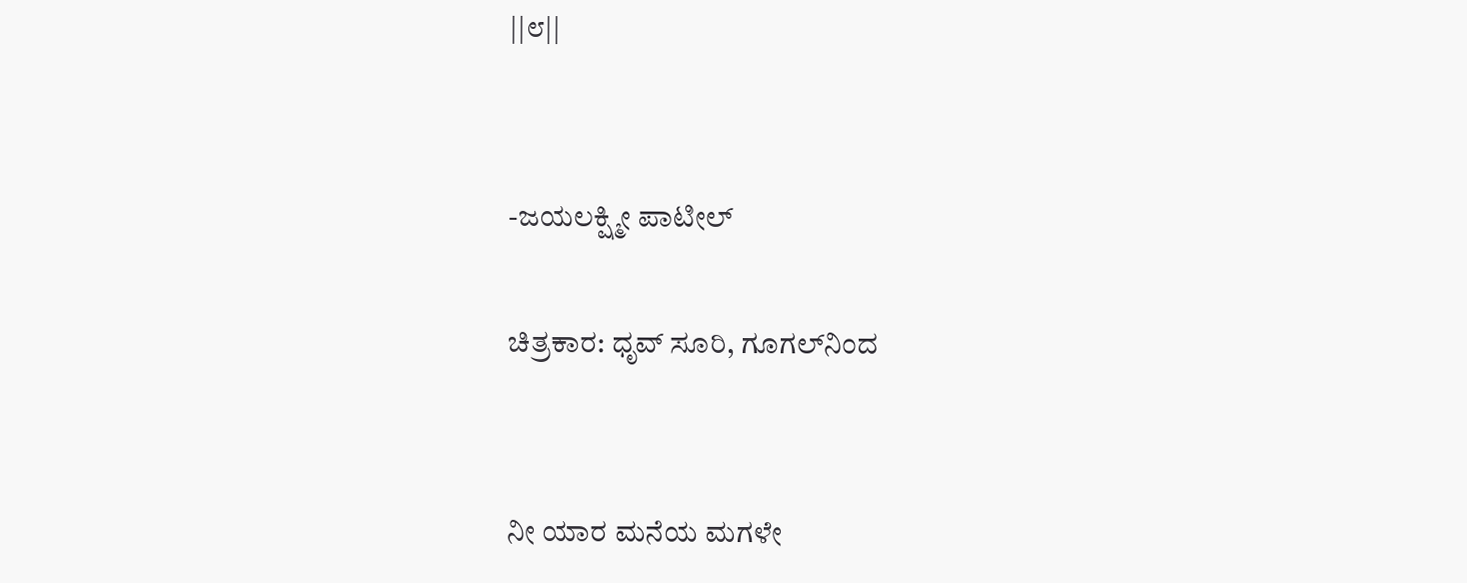||೮||


-ಜಯಲಕ್ಷ್ಮೀ ಪಾಟೀಲ್

ಚಿತ್ರಕಾರ: ಧೃವ್ ಸೂರಿ, ಗೂಗಲ್‍ನಿಂದ


ನೀ ಯಾರ ಮನೆಯ ಮಗಳೇ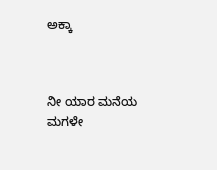ಅಕ್ಕಾ



ನೀ ಯಾರ ಮನೆಯ ಮಗಳೇ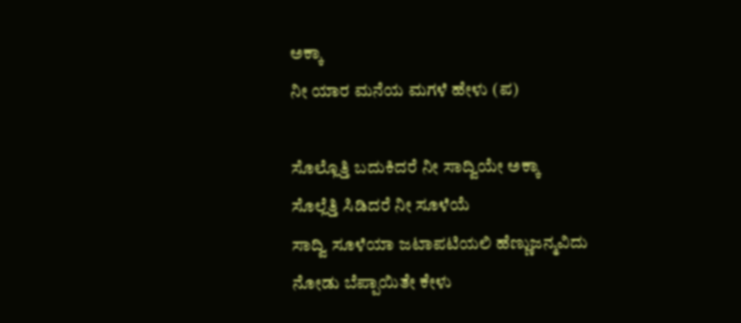ಅಕ್ಕಾ
ನೀ ಯಾರ ಮನೆಯ ಮಗಳೆ ಹೇಳು (ಪ)

ಸೊಲ್ಲೊತ್ತಿ ಬದುಕಿದರೆ ನೀ ಸಾದ್ವಿಯೇ ಅಕ್ಕಾ
ಸೊಲ್ಲೆತ್ತಿ ಸಿಡಿದರೆ ನೀ ಸೂಳೆಯೆ
ಸಾದ್ವಿ ಸೂಳೆಯಾ ಜಟಾಪಟಿಯಲಿ ಹೆಣ್ಣುಜನ್ಮವಿದು
ನೋಡು ಬೆಪ್ಪಾಯಿತೇ ಕೇಳು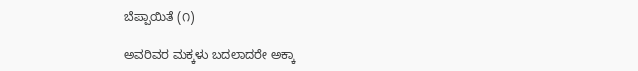ಬೆಪ್ಪಾಯಿತೆ (೧)

ಅವರಿವರ ಮಕ್ಕಳು ಬದಲಾದರೇ ಅಕ್ಕಾ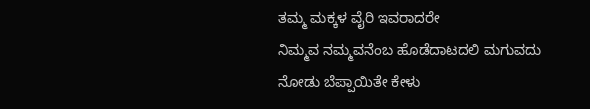ತಮ್ಮ ಮಕ್ಕಳ ವೈರಿ ಇವರಾದರೇ
ನಿಮ್ಮವ ನಮ್ಮವನೆಂಬ ಹೊಡೆದಾಟದಲಿ ಮಗುವದು
ನೋಡು ಬೆಪ್ಪಾಯಿತೇ ಕೇಳು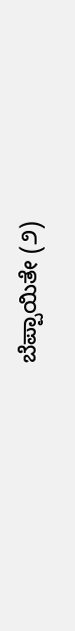ಬೆಪ್ಪಾಯಿತೇ (೨)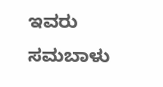ಇವರು ಸಮಬಾಳು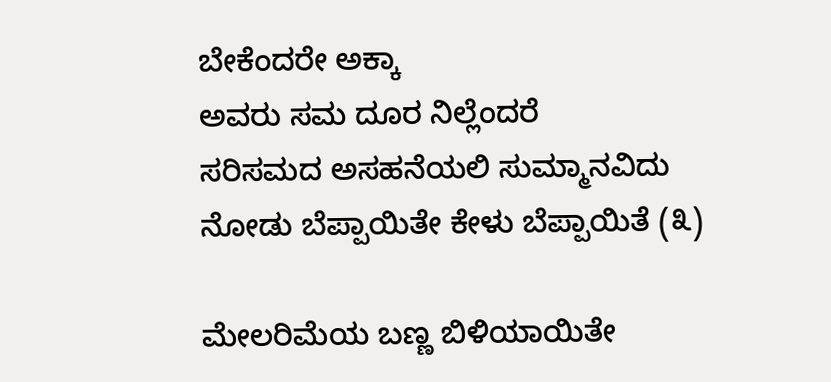ಬೇಕೆಂದರೇ ಅಕ್ಕಾ
ಅವರು ಸಮ ದೂರ ನಿಲ್ಲೆಂದರೆ
ಸರಿಸಮದ ಅಸಹನೆಯಲಿ ಸುಮ್ಮಾನವಿದು
ನೋಡು ಬೆಪ್ಪಾಯಿತೇ ಕೇಳು ಬೆಪ್ಪಾಯಿತೆ (೩)

ಮೇಲರಿಮೆಯ ಬಣ್ಣ ಬಿಳಿಯಾಯಿತೇ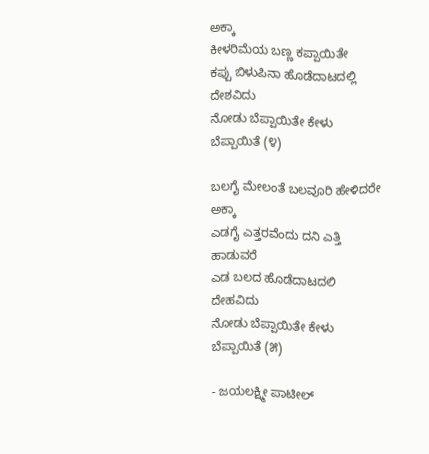ಅಕ್ಕಾ
ಕೀಳರಿಮೆಯ ಬಣ್ಣ ಕಪ್ಪಾಯಿತೇ
ಕಪ್ಪು ಬಿಳುಪಿನಾ ಹೊಡೆದಾಟದಲ್ಲಿ ದೇಶವಿದು
ನೋಡು ಬೆಪ್ಪಾಯಿತೇ ಕೇಳು ಬೆಪ್ಪಾಯಿತೆ (೪)

ಬಲಗೈ ಮೇಲಂತೆ ಬಲವೂರಿ ಹೇಳಿದರೇ ಅಕ್ಕಾ
ಎಡಗೈ ಎತ್ತರವೆಂದು ದನಿ ಎತ್ತಿ ಹಾಡುವರೆ
ಎಡ ಬಲದ ಹೊಡೆದಾಟದಲಿ ದೇಹವಿದು
ನೋಡು ಬೆಪ್ಪಾಯಿತೇ ಕೇಳು ಬೆಪ್ಪಾಯಿತೆ (೫)

- ಜಯಲಕ್ಷ್ಮೀ ಪಾಟೀಲ್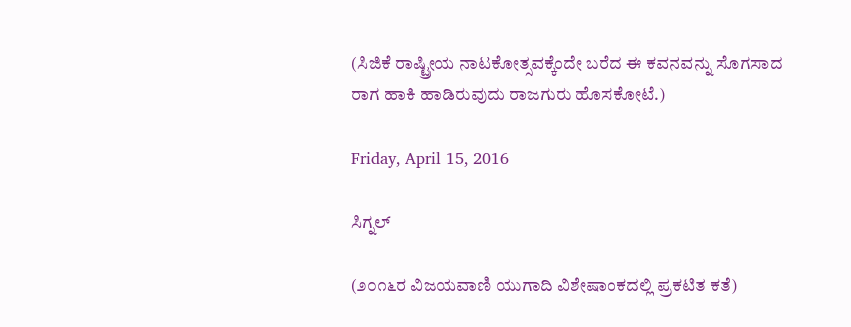(ಸಿಜಿಕೆ ರಾಷ್ಟ್ರೀಯ ನಾಟಕೋತ್ಸವಕ್ಕೆಂದೇ ಬರೆದ ಈ ಕವನವನ್ನು ಸೊಗಸಾದ ರಾಗ ಹಾಕಿ ಹಾಡಿರುವುದು ರಾಜಗುರು ಹೊಸಕೋಟೆ.)

Friday, April 15, 2016

ಸಿಗ್ನಲ್

(೨೦೧೬ರ ವಿಜಯವಾಣಿ ಯುಗಾದಿ ವಿಶೇಷಾಂಕದಲ್ಲಿ ಪ್ರಕಟಿತ ಕತೆ)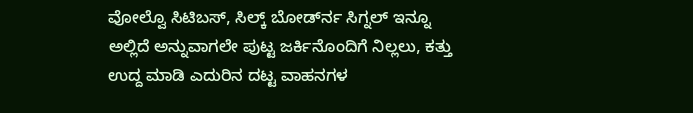ವೋಲ್ವೊ ಸಿಟಿಬಸ್, ಸಿಲ್ಕ್ ಬೋರ್ಡ್‍ನ ಸಿಗ್ನಲ್ ಇನ್ನೂ ಅಲ್ಲಿದೆ ಅನ್ನುವಾಗಲೇ ಪುಟ್ಟ ಜರ್ಕಿನೊಂದಿಗೆ ನಿಲ್ಲಲು, ಕತ್ತು ಉದ್ದ ಮಾಡಿ ಎದುರಿನ ದಟ್ಟ ವಾಹನಗಳ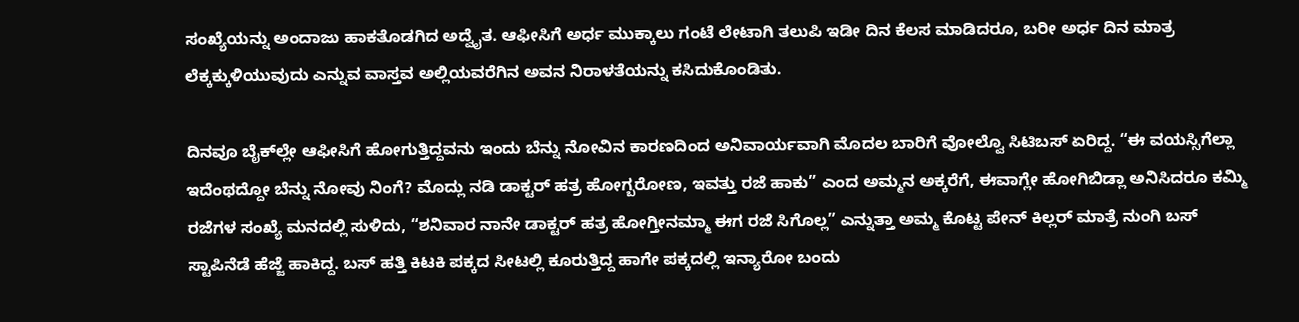ಸಂಖ್ಯೆಯನ್ನು ಅಂದಾಜು ಹಾಕತೊಡಗಿದ ಅದ್ವೈತ. ಆಫೀಸಿಗೆ ಅರ್ಧ ಮುಕ್ಕಾಲು ಗಂಟೆ ಲೇಟಾಗಿ ತಲುಪಿ ಇಡೀ ದಿನ ಕೆಲಸ ಮಾಡಿದರೂ, ಬರೀ ಅರ್ಧ ದಿನ ಮಾತ್ರ ಲೆಕ್ಕಕ್ಕುಳಿಯುವುದು ಎನ್ನುವ ವಾಸ್ತವ ಅಲ್ಲಿಯವರೆಗಿನ ಅವನ ನಿರಾಳತೆಯನ್ನು ಕಸಿದುಕೊಂಡಿತು.

ದಿನವೂ ಬೈಕ್‍ಲ್ಲೇ ಆಫೀಸಿಗೆ ಹೋಗುತ್ತಿದ್ದವನು ಇಂದು ಬೆನ್ನು ನೋವಿನ ಕಾರಣದಿಂದ ಅನಿವಾರ್ಯವಾಗಿ ಮೊದಲ ಬಾರಿಗೆ ವೋಲ್ವೊ ಸಿಟಿಬಸ್ ಏರಿದ್ದ. “ಈ ವಯಸ್ಸಿಗೆಲ್ಲಾ ಇದೆಂಥದ್ದೋ ಬೆನ್ನು ನೋವು ನಿಂಗೆ? ಮೊದ್ಲು ನಡಿ ಡಾಕ್ಟರ್ ಹತ್ರ ಹೋಗ್ಬರೋಣ, ಇವತ್ತು ರಜೆ ಹಾಕು” ಎಂದ ಅಮ್ಮನ ಅಕ್ಕರೆಗೆ, ಈವಾಗ್ಲೇ ಹೋಗಿಬಿಡ್ಲಾ ಅನಿಸಿದರೂ ಕಮ್ಮಿ ರಜೆಗಳ ಸಂಖ್ಯೆ ಮನದಲ್ಲಿ ಸುಳಿದು, “ಶನಿವಾರ ನಾನೇ ಡಾಕ್ಟರ್ ಹತ್ರ ಹೋಗ್ತೀನಮ್ಮಾ ಈಗ ರಜೆ ಸಿಗೊಲ್ಲ” ಎನ್ನುತ್ತಾ ಅಮ್ಮ ಕೊಟ್ಟ ಪೇನ್ ಕಿಲ್ಲರ್ ಮಾತ್ರೆ ನುಂಗಿ ಬಸ್ ಸ್ಟಾಪಿನೆಡೆ ಹೆಜ್ಜೆ ಹಾಕಿದ್ದ. ಬಸ್ ಹತ್ತಿ ಕಿಟಕಿ ಪಕ್ಕದ ಸೀಟಲ್ಲಿ ಕೂರುತ್ತಿದ್ದ ಹಾಗೇ ಪಕ್ಕದಲ್ಲಿ ಇನ್ಯಾರೋ ಬಂದು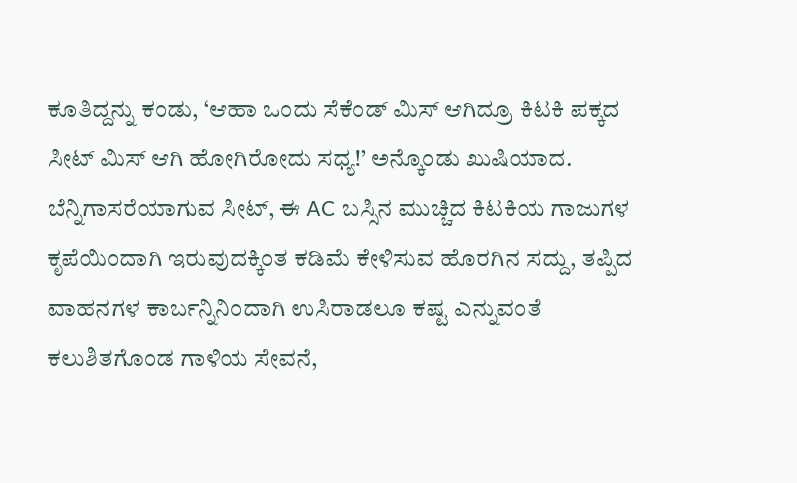ಕೂತಿದ್ದನ್ನು ಕಂಡು, ‘ಆಹಾ ಒಂದು ಸೆಕೆಂಡ್ ಮಿಸ್ ಆಗಿದ್ರೂ ಕಿಟಕಿ ಪಕ್ಕದ ಸೀಟ್ ಮಿಸ್ ಆಗಿ ಹೋಗಿರೋದು ಸಧ್ಯ!’ ಅನ್ಕೊಂಡು ಖುಷಿಯಾದ. ಬೆನ್ನಿಗಾಸರೆಯಾಗುವ ಸೀಟ್, ಈ AC ಬಸ್ಸಿನ ಮುಚ್ಚಿದ ಕಿಟಕಿಯ ಗಾಜುಗಳ ಕೃಪೆಯಿಂದಾಗಿ ಇರುವುದಕ್ಕಿಂತ ಕಡಿಮೆ ಕೇಳಿಸುವ ಹೊರಗಿನ ಸದ್ದು, ತಪ್ಪಿದ ವಾಹನಗಳ ಕಾರ್ಬನ್ನಿನಿಂದಾಗಿ ಉಸಿರಾಡಲೂ ಕಷ್ಟ ಎನ್ನುವಂತೆ ಕಲುಶಿತಗೊಂಡ ಗಾಳಿಯ ಸೇವನೆ,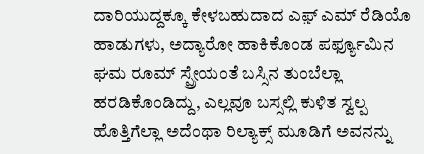ದಾರಿಯುದ್ದಕ್ಕೂ ಕೇಳಬಹುದಾದ ಎಫ಼್ ಎಮ್ ರೆಡಿಯೊ ಹಾಡುಗಳು, ಅದ್ಯಾರೋ ಹಾಕಿಕೊಂಡ ಪರ್ಫ್ಯೂಮಿನ ಘಮ ರೂಮ್ ಸ್ಪ್ರೇಯಂತೆ ಬಸ್ಸಿನ ತುಂಬೆಲ್ಲಾ ಹರಡಿಕೊಂಡಿದ್ದು, ಎಲ್ಲವೂ ಬಸ್ಸಲ್ಲಿ ಕುಳಿತ ಸ್ವಲ್ಪ ಹೊತ್ತಿಗೆಲ್ಲಾ ಅದೆಂಥಾ ರಿಲ್ಯಾಕ್ಸ್ ಮೂಡಿಗೆ ಅವನನ್ನು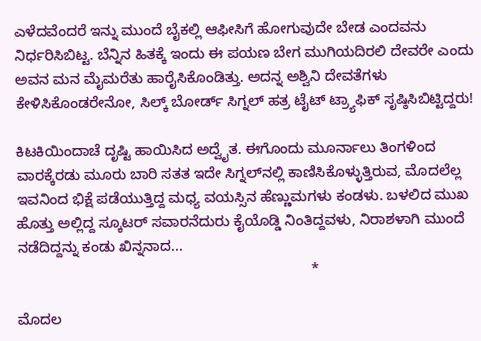ಎಳೆದವೆಂದರೆ ಇನ್ನು ಮುಂದೆ ಬೈಕಲ್ಲಿ ಆಫೀಸಿಗೆ ಹೋಗುವುದೇ ಬೇಡ ಎಂದವನು ನಿರ್ಧರಿಸಿಬಿಟ್ಟ. ಬೆನ್ನಿನ ಹಿತಕ್ಕೆ ಇಂದು ಈ ಪಯಣ ಬೇಗ ಮುಗಿಯದಿರಲಿ ದೇವರೇ ಎಂದು ಅವನ ಮನ ಮೈಮರೆತು ಹಾರೈಸಿಕೊಂಡಿತ್ತು. ಅದನ್ನ ಅಶ್ವಿನಿ ದೇವತೆಗಳು ಕೇಳಿಸಿಕೊಂಡರೇನೋ, ಸಿಲ್ಕ್ ಬೋರ್ಡ್ ಸಿಗ್ನಲ್ ಹತ್ರ ಟೈಟ್ ಟ್ರ್ಯಾಫಿಕ್ ಸೃಷ್ಠಿಸಿಬಿಟ್ಟಿದ್ದರು!

ಕಿಟಕಿಯಿಂದಾಚೆ ದೃಷ್ಟಿ ಹಾಯಿಸಿದ ಅದ್ವೈತ. ಈಗೊಂದು ಮೂರ್ನಾಲು ತಿಂಗಳಿಂದ ವಾರಕ್ಕೆರಡು ಮೂರು ಬಾರಿ ಸತತ ಇದೇ ಸಿಗ್ನಲ್‍ನಲ್ಲಿ ಕಾಣಿಸಿಕೊಳ್ಳುತ್ತಿರುವ, ಮೊದಲೆಲ್ಲ ಇವನಿಂದ ಭಿಕ್ಷೆ ಪಡೆಯುತ್ತಿದ್ದ ಮಧ್ಯ ವಯಸ್ಸಿನ ಹೆಣ್ಣುಮಗಳು ಕಂಡಳು. ಬಳಲಿದ ಮುಖ ಹೊತ್ತು ಅಲ್ಲಿದ್ದ ಸ್ಕೂಟರ್ ಸವಾರನೆದುರು ಕೈಯೊಡ್ಡಿ ನಿಂತಿದ್ದವಳು, ನಿರಾಶಳಾಗಿ ಮುಂದೆ ನಡೆದಿದ್ದನ್ನು ಕಂಡು ಖಿನ್ನನಾದ...
                                                                         *

ಮೊದಲ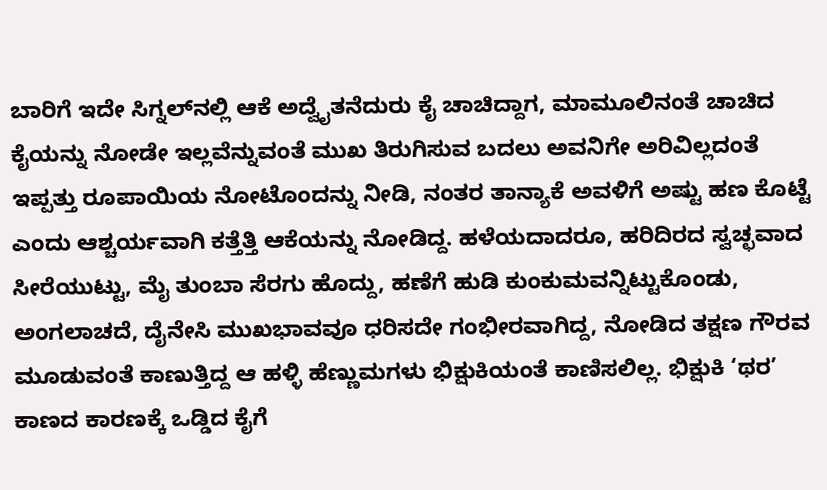ಬಾರಿಗೆ ಇದೇ ಸಿಗ್ನಲ್‍ನಲ್ಲಿ ಆಕೆ ಅದ್ವೈತನೆದುರು ಕೈ ಚಾಚಿದ್ದಾಗ, ಮಾಮೂಲಿನಂತೆ ಚಾಚಿದ ಕೈಯನ್ನು ನೋಡೇ ಇಲ್ಲವೆನ್ನುವಂತೆ ಮುಖ ತಿರುಗಿಸುವ ಬದಲು ಅವನಿಗೇ ಅರಿವಿಲ್ಲದಂತೆ ಇಪ್ಪತ್ತು ರೂಪಾಯಿಯ ನೋಟೊಂದನ್ನು ನೀಡಿ, ನಂತರ ತಾನ್ಯಾಕೆ ಅವಳಿಗೆ ಅಷ್ಟು ಹಣ ಕೊಟ್ಟೆ ಎಂದು ಆಶ್ಚರ್ಯವಾಗಿ ಕತ್ತೆತ್ತಿ ಆಕೆಯನ್ನು ನೋಡಿದ್ದ. ಹಳೆಯದಾದರೂ, ಹರಿದಿರದ ಸ್ವಚ್ಛವಾದ ಸೀರೆಯುಟ್ಟು, ಮೈ ತುಂಬಾ ಸೆರಗು ಹೊದ್ದು, ಹಣೆಗೆ ಹುಡಿ ಕುಂಕುಮವನ್ನಿಟ್ಟುಕೊಂಡು, ಅಂಗಲಾಚದೆ, ದೈನೇಸಿ ಮುಖಭಾವವೂ ಧರಿಸದೇ ಗಂಭೀರವಾಗಿದ್ದ, ನೋಡಿದ ತಕ್ಷಣ ಗೌರವ ಮೂಡುವಂತೆ ಕಾಣುತ್ತಿದ್ದ ಆ ಹಳ್ಳಿ ಹೆಣ್ಣುಮಗಳು ಭಿಕ್ಷುಕಿಯಂತೆ ಕಾಣಿಸಲಿಲ್ಲ. ಭಿಕ್ಷುಕಿ ‘ಥರ’ ಕಾಣದ ಕಾರಣಕ್ಕೆ ಒಡ್ಡಿದ ಕೈಗೆ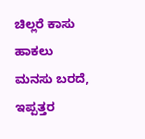ಚಿಲ್ಲರೆ ಕಾಸು ಹಾಕಲು ಮನಸು ಬರದೆ, ಇಪ್ಪತ್ತರ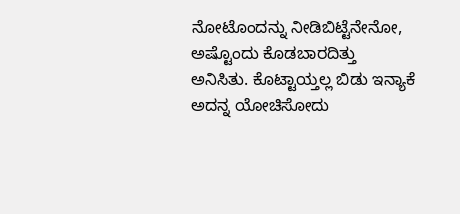ನೋಟೊಂದನ್ನು ನೀಡಿಬಿಟ್ಟೆನೇನೋ, ಅಷ್ಟೊಂದು ಕೊಡಬಾರದಿತ್ತು ಅನಿಸಿತು. ಕೊಟ್ಟಾಯ್ತಲ್ಲ ಬಿಡು ಇನ್ಯಾಕೆ ಅದನ್ನ ಯೋಚಿಸೋದು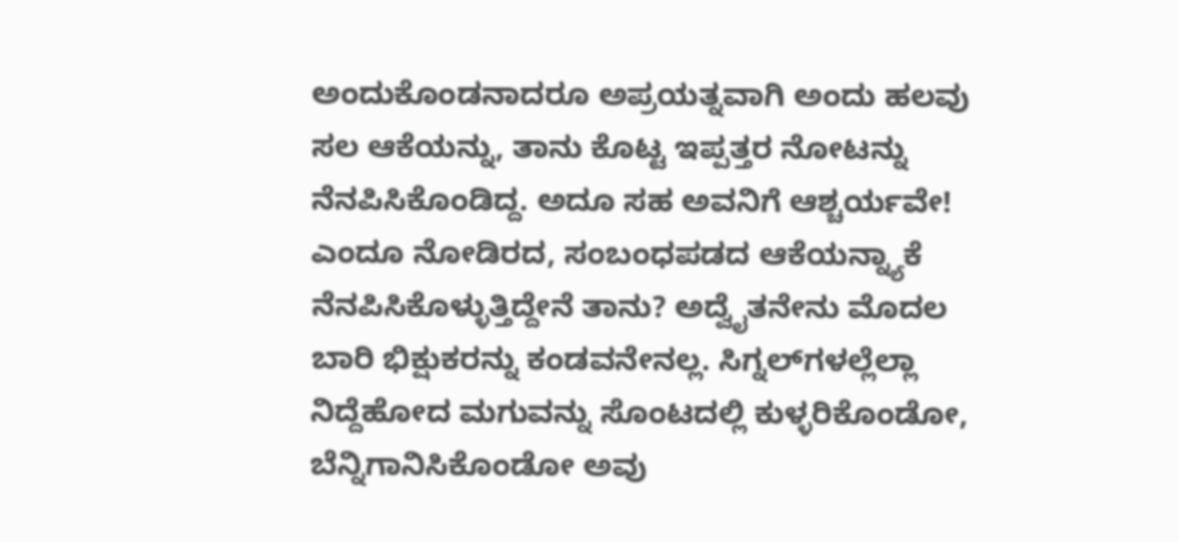ಅಂದುಕೊಂಡನಾದರೂ ಅಪ್ರಯತ್ನವಾಗಿ ಅಂದು ಹಲವು ಸಲ ಆಕೆಯನ್ನು, ತಾನು ಕೊಟ್ಟ ಇಪ್ಪತ್ತರ ನೋಟನ್ನು ನೆನಪಿಸಿಕೊಂಡಿದ್ದ. ಅದೂ ಸಹ ಅವನಿಗೆ ಆಶ್ಚರ್ಯವೇ! ಎಂದೂ ನೋಡಿರದ, ಸಂಬಂಧಪಡದ ಆಕೆಯನ್ನ್ಯಾಕೆ ನೆನಪಿಸಿಕೊಳ್ಳುತ್ತಿದ್ದೇನೆ ತಾನು? ಅದ್ವೈತನೇನು ಮೊದಲ ಬಾರಿ ಭಿಕ್ಷುಕರನ್ನು ಕಂಡವನೇನಲ್ಲ. ಸಿಗ್ನಲ್‍ಗಳಲ್ಲೆಲ್ಲಾ ನಿದ್ದೆಹೋದ ಮಗುವನ್ನು ಸೊಂಟದಲ್ಲಿ ಕುಳ್ಳರಿಕೊಂಡೋ, ಬೆನ್ನಿಗಾನಿಸಿಕೊಂಡೋ ಅವು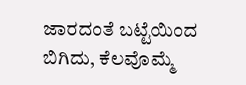ಜಾರದಂತೆ ಬಟ್ಟೆಯಿಂದ ಬಿಗಿದು, ಕೆಲವೊಮ್ಮೆ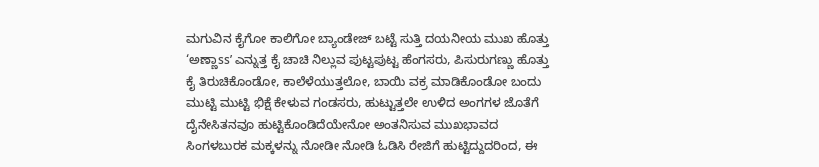ಮಗುವಿನ ಕೈಗೋ ಕಾಲಿಗೋ ಬ್ಯಾಂಡೇಜ್ ಬಟ್ಟೆ ಸುತ್ತಿ ದಯನೀಯ ಮುಖ ಹೊತ್ತು ‘ಅಣ್ಣಾss’ ಎನ್ನುತ್ತ ಕೈ ಚಾಚಿ ನಿಲ್ಲುವ ಪುಟ್ಟಪುಟ್ಟ ಹೆಂಗಸರು, ಪಿಸುರುಗಣ್ಣು ಹೊತ್ತು ಕೈ ತಿರುಚಿಕೊಂಡೋ, ಕಾಲೆಳೆಯುತ್ತಲೋ, ಬಾಯಿ ವಕ್ರ ಮಾಡಿಕೊಂಡೋ ಬಂದು ಮುಟ್ಟಿ ಮುಟ್ಟಿ ಭಿಕ್ಷೆ ಕೇಳುವ ಗಂಡಸರು, ಹುಟ್ಟುತ್ತಲೇ ಉಳಿದ ಅಂಗಗಳ ಜೊತೆಗೆ ದೈನೇಸಿತನವೂ ಹುಟ್ಟಿಕೊಂಡಿದೆಯೇನೋ ಅಂತನಿಸುವ ಮುಖಭಾವದ ಸಿಂಗಳಬುರಕ ಮಕ್ಕಳನ್ನು ನೋಡೀ ನೋಡಿ ಓಡಿಸಿ ರೇಜಿಗೆ ಹುಟ್ಟಿದ್ದುದರಿಂದ, ಈ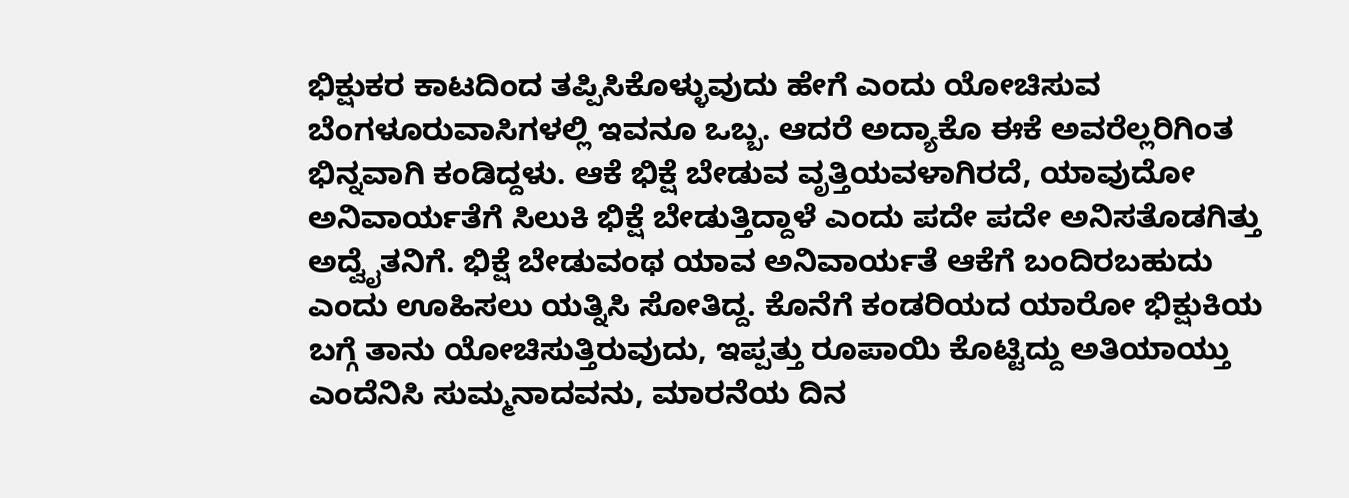ಭಿಕ್ಷುಕರ ಕಾಟದಿಂದ ತಪ್ಪಿಸಿಕೊಳ್ಳುವುದು ಹೇಗೆ ಎಂದು ಯೋಚಿಸುವ ಬೆಂಗಳೂರುವಾಸಿಗಳಲ್ಲಿ ಇವನೂ ಒಬ್ಬ. ಆದರೆ ಅದ್ಯಾಕೊ ಈಕೆ ಅವರೆಲ್ಲರಿಗಿಂತ ಭಿನ್ನವಾಗಿ ಕಂಡಿದ್ದಳು. ಆಕೆ ಭಿಕ್ಷೆ ಬೇಡುವ ವೃತ್ತಿಯವಳಾಗಿರದೆ, ಯಾವುದೋ ಅನಿವಾರ್ಯತೆಗೆ ಸಿಲುಕಿ ಭಿಕ್ಷೆ ಬೇಡುತ್ತಿದ್ದಾಳೆ ಎಂದು ಪದೇ ಪದೇ ಅನಿಸತೊಡಗಿತ್ತು ಅದ್ವೈತನಿಗೆ. ಭಿಕ್ಷೆ ಬೇಡುವಂಥ ಯಾವ ಅನಿವಾರ್ಯತೆ ಆಕೆಗೆ ಬಂದಿರಬಹುದು ಎಂದು ಊಹಿಸಲು ಯತ್ನಿಸಿ ಸೋತಿದ್ದ. ಕೊನೆಗೆ ಕಂಡರಿಯದ ಯಾರೋ ಭಿಕ್ಷುಕಿಯ ಬಗ್ಗೆ ತಾನು ಯೋಚಿಸುತ್ತಿರುವುದು, ಇಪ್ಪತ್ತು ರೂಪಾಯಿ ಕೊಟ್ಟಿದ್ದು ಅತಿಯಾಯ್ತು ಎಂದೆನಿಸಿ ಸುಮ್ಮನಾದವನು, ಮಾರನೆಯ ದಿನ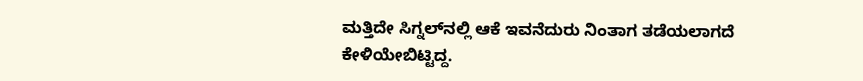ಮತ್ತಿದೇ ಸಿಗ್ನಲ್‍ನಲ್ಲಿ ಆಕೆ ಇವನೆದುರು ನಿಂತಾಗ ತಡೆಯಲಾಗದೆ ಕೇಳಿಯೇಬಿಟ್ಟಿದ್ದ.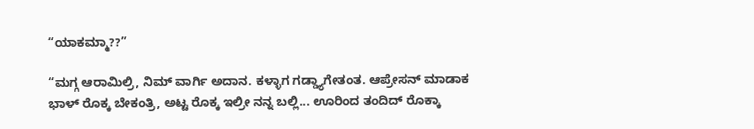“ಯಾಕಮ್ಮಾ??”

“ಮಗ್ಗ ಆರಾಮಿಲ್ರಿ, ನಿಮ್ ವಾರ್ಗಿ ಅದಾನ. ಕಳ್ಳಾಗ ಗಡ್ಡ್ಯಾಗೇತಂತ. ಆಪ್ರೇಸನ್ ಮಾಡಾಕ ಭಾಳ್ ರೊಕ್ಕ ಬೇಕಂತ್ರಿ, ಅಟ್ಟ ರೊಕ್ಕ ಇಲ್ರೀ ನನ್ನ ಬಲ್ಲಿ... ಊರಿಂದ ತಂದಿದ್ ರೊಕ್ಕಾ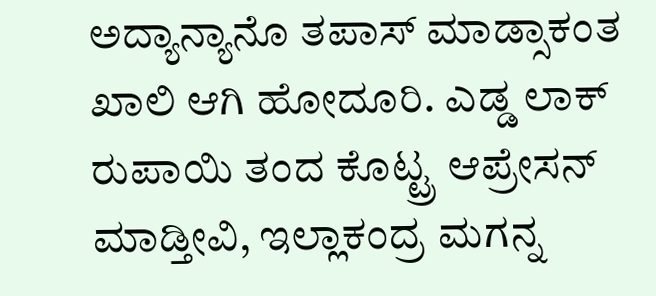ಅದ್ಯಾನ್ಯಾನೊ ತಪಾಸ್ ಮಾಡ್ಸಾಕಂತ ಖಾಲಿ ಆಗಿ ಹೋದೂರಿ. ಎಡ್ಡ ಲಾಕ್ ರುಪಾಯಿ ತಂದ ಕೊಟ್ಟ್ರ ಆಪ್ರೇಸನ್ ಮಾಡ್ತೀವಿ, ಇಲ್ಲಾಕಂದ್ರ ಮಗನ್ನ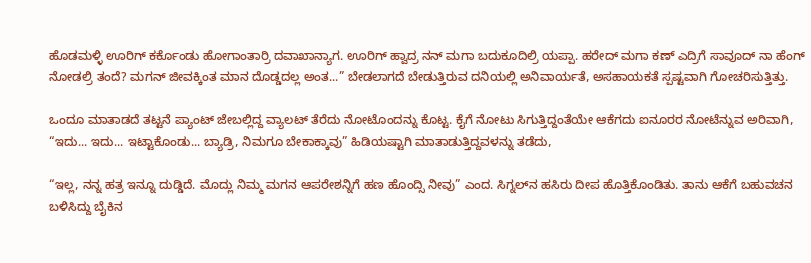ಹೊಡಮಳ್ಳಿ ಊರಿಗ್ ಕರ್ಕೊಂಡು ಹೋಗಾಂತಾರ್ರಿ ದವಾಖಾನ್ಯಾಗ. ಊರಿಗ್ ಹ್ವಾದ್ರ ನನ್ ಮಗಾ ಬದುಕೂದಿಲ್ರಿ ಯಪ್ಪಾ. ಹರೇದ್ ಮಗಾ ಕಣ್ ಎದ್ರಿಗೆ ಸಾವೂದ್ ನಾ ಹೆಂಗ್ ನೋಡಲ್ರಿ ತಂದೆ? ಮಗನ್ ಜೀವಕ್ಕಿಂತ ಮಾನ ದೊಡ್ಡದಲ್ಲ ಅಂತ...” ಬೇಡಲಾಗದೆ ಬೇಡುತ್ತಿರುವ ದನಿಯಲ್ಲಿ ಅನಿವಾರ್ಯತೆ, ಅಸಹಾಯಕತೆ ಸ್ಪಷ್ಟವಾಗಿ ಗೋಚರಿಸುತ್ತಿತ್ತು.

ಒಂದೂ ಮಾತಾಡದೆ ತಟ್ಟನೆ ಪ್ಯಾಂಟ್ ಜೇಬಲ್ಲಿದ್ದ ವ್ಯಾಲಟ್ ತೆರೆದು ನೋಟೊಂದನ್ನು ಕೊಟ್ಟ. ಕೈಗೆ ನೋಟು ಸಿಗುತ್ತಿದ್ದಂತೆಯೇ ಆಕೆಗದು ಐನೂರರ ನೋಟೆನ್ನುವ ಅರಿವಾಗಿ, “ಇದು... ಇದು... ಇಟ್ಟಾಕೊಂಡು... ಬ್ಯಾಡ್ರಿ, ನಿಮಗೂ ಬೇಕಾಕ್ಕಾವು” ಹಿಡಿಯಷ್ಟಾಗಿ ಮಾತಾಡುತ್ತಿದ್ದವಳನ್ನು ತಡೆದು,

“ಇಲ್ಲ, ನನ್ನ ಹತ್ರ ಇನ್ನೂ ದುಡ್ಡಿದೆ. ಮೊದ್ಲು ನಿಮ್ಮ ಮಗನ ಆಪರೇಶನ್ನಿಗೆ ಹಣ ಹೊಂದ್ಸಿ ನೀವು” ಎಂದ. ಸಿಗ್ನಲ್‍ನ ಹಸಿರು ದೀಪ ಹೊತ್ತಿಕೊಂಡಿತು. ತಾನು ಆಕೆಗೆ ಬಹುವಚನ ಬಳಿಸಿದ್ದು ಬೈಕಿನ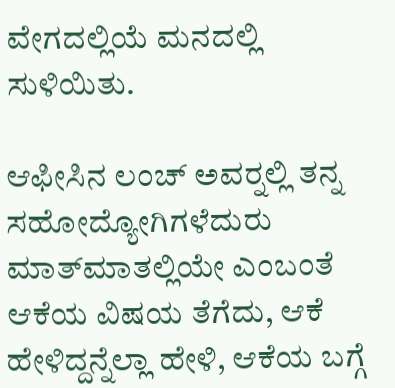ವೇಗದಲ್ಲಿಯೆ ಮನದಲ್ಲಿ ಸುಳಿಯಿತು.

ಆಫೀಸಿನ ಲಂಚ್ ಅವರ್‍ನಲ್ಲಿ ತನ್ನ ಸಹೋದ್ಯೋಗಿಗಳೆದುರು ಮಾತ್‍ಮಾತಲ್ಲಿಯೇ ಎಂಬಂತೆ ಆಕೆಯ ವಿಷಯ ತೆಗೆದು, ಆಕೆ ಹೇಳಿದ್ದನ್ನೆಲ್ಲಾ ಹೇಳಿ, ಆಕೆಯ ಬಗ್ಗೆ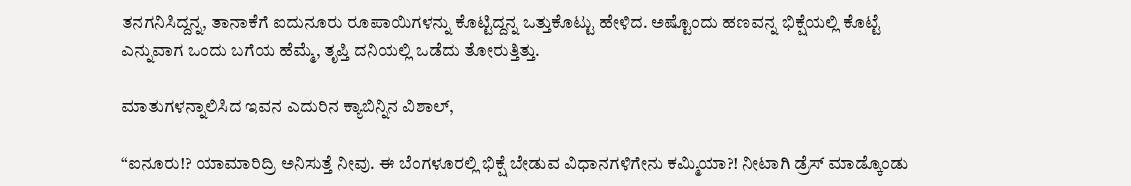ತನಗನಿಸಿದ್ದನ್ನ, ತಾನಾಕೆಗೆ ಐದುನೂರು ರೂಪಾಯಿಗಳನ್ನು ಕೊಟ್ಟಿದ್ದನ್ನ ಒತ್ತುಕೊಟ್ಟು ಹೇಳಿದ. ಅಷ್ಟೊಂದು ಹಣವನ್ನ ಭಿಕ್ಷೆಯಲ್ಲಿ ಕೊಟ್ಟೆ ಎನ್ನುವಾಗ ಒಂದು ಬಗೆಯ ಹೆಮ್ಮೆ, ತೃಪ್ತಿ ದನಿಯಲ್ಲಿ ಒಡೆದು ತೋರುತ್ತಿತ್ತು.

ಮಾತುಗಳನ್ನಾಲಿಸಿದ ಇವನ ಎದುರಿನ ಕ್ಯಾಬಿನ್ನಿನ ವಿಶಾಲ್,

“ಐನೂರು!? ಯಾಮಾರಿದ್ರಿ ಅನಿಸುತ್ತೆ ನೀವು. ಈ ಬೆಂಗಳೂರಲ್ಲಿ ಭಿಕ್ಷೆ ಬೇಡುವ ವಿಧಾನಗಳಿಗೇನು ಕಮ್ಮಿಯಾ?! ನೀಟಾಗಿ ಡ್ರೆಸ್ ಮಾಡ್ಕೊಂಡು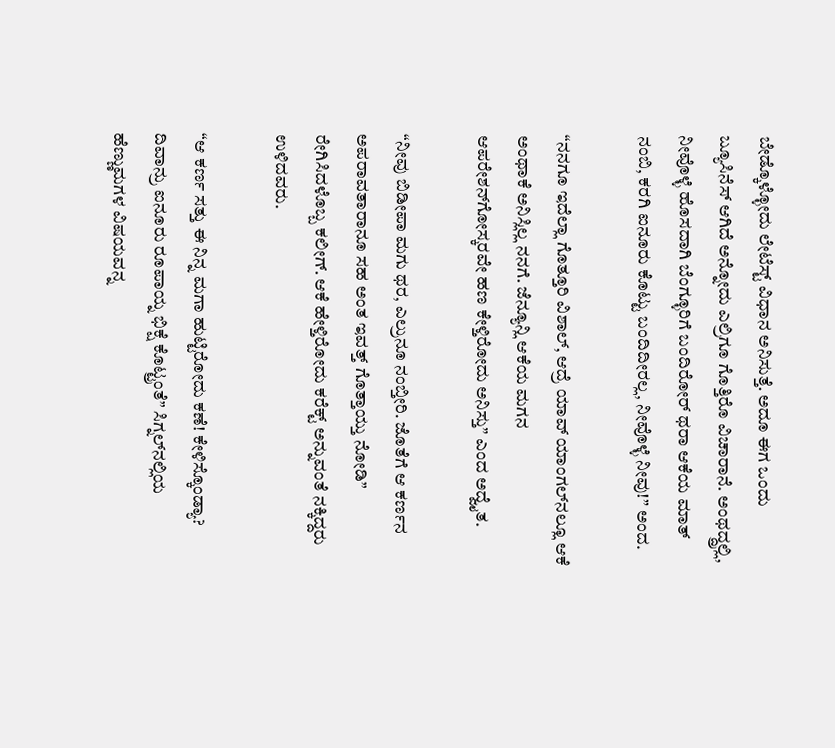ಬೇಡ್ಕೊಳ್ಳೋದು ಲೇಟೆಸ್ಟ್ ವಿಧಾನ ಅನಿಸುತ್ತೆ. ಅದೂ ಈಗ ಒಂದು ಬ್ಯೂಸಿನೆಸ್ ಆಗಿದೆ ಅನ್ನೋದು ಎಲ್ರಿಗೂ ಗೊತ್ತಿರೊ ವಿಚಾರಾನೆ. ಅಂಥದ್ದ್ರಲ್ಲಿ, ನೀವೊಳ್ಳೆ ಹೊಸದಾಗಿ ಬೆಂಗ್ಳೂರಿಗೆ ಬಂದಿರೋರ್ ಥರಾ ಆಕೆಯ ಮಾತ್ ನಂಬಿ, ಕರಗಿ ಐನೂರು ಕೊಟ್ಟು ಬಂದಿದೀರಲ್ಲ, ನೀವೊಳ್ಳೆ ನೀವು!” ಅಂದ.

“ನನಗೂ ಇದೆಲ್ಲಾ ಗೊತ್ತೂರಿ ವಿಶಾಲ್, ಆದ್ರೆ ಯಾವ್ ಯಾಂಗಲ್‍ನಲ್ಲೂ ಆಕೆ ಅಂಥಾಕೆ ಅನಿಸ್ಲಿಲ್ಲ ನನಗೆ. ಜೆನ್ಯೂನ್ಲಿ ಆಕೆಯ ಮಗನ ಆಪರೇಶನ್‍ಗೋಸ್ಕರವೇ ಹಣ ಕೇಳ್ತಿರೋದು ಅನಿಸ್ತು” ಎಂದ ಅದ್ವೈತ.

“ನೀವು ಬಿಡೀಪಾ ಮಗು ಥರ, ಎಲ್ರುನೂ ನಂಬ್ತೀರಿ. ಜೊತೆಗೆ ಆ ಕರ್ಣನ ಅಪರಾವತಾರಾನೂ ಸಹ ಅಂತ ಇವತ್ತ್ ಗೊತ್ತಾಯ್ತು ನೋಡಿ” ರೇಗಿಸಿದಳೊಬ್ಬ ಕಲೀಗ್. ಆಕೆ ಹೇಳ್ತಿರೋದು ಕರೆಕ್ಟ್ ಅನ್ನುವಂತೆ ನಕ್ಕಿದ್ದರು ಉಳಿದವರು.

“ಆ ಕರ್ಣ ಸತ್ತು ಈ ನಿನ್ನ ಮಗಾ ಹುಟ್ಟಿರೋದು ಕಣೆ! ಕೇಳಿಸ್ಕೊಂಡ್ಯಾ? ದಿವಾನ್ರು ಐನೂರು ರೂಪಾಯ್ನ ಭಿಕ್ಷೆ ಕೊಟ್ಟ್ರಂತೆ” ಸಿಗ್ನಲ್‍ನಲ್ಲಿಯ ಹೆಣ್ಣುಮಗಳ ವಿಷಯವನ್ನ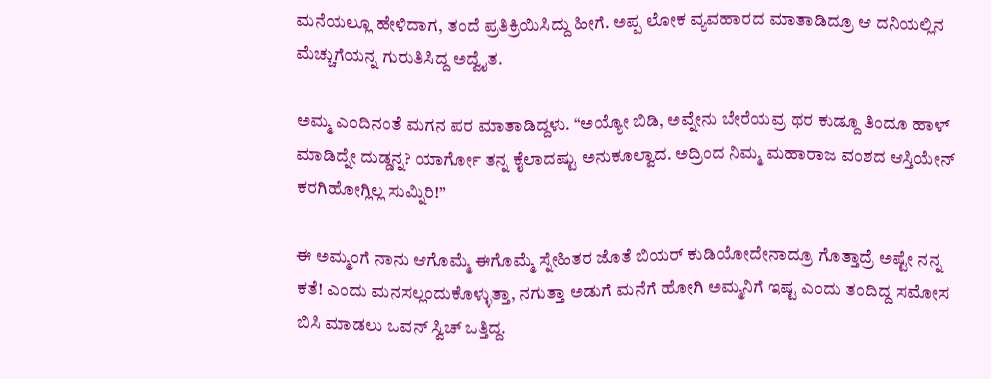ಮನೆಯಲ್ಲೂ ಹೇಳಿದಾಗ, ತಂದೆ ಪ್ರತಿಕ್ರಿಯಿಸಿದ್ದು ಹೀಗೆ. ಅಪ್ಪ ಲೋಕ ವ್ಯವಹಾರದ ಮಾತಾಡಿದ್ರೂ ಆ ದನಿಯಲ್ಲಿನ ಮೆಚ್ಚುಗೆಯನ್ನ ಗುರುತಿಸಿದ್ದ ಅದ್ವೈತ.

ಅಮ್ಮ ಎಂದಿನಂತೆ ಮಗನ ಪರ ಮಾತಾಡಿದ್ದಳು. “ಅಯ್ಯೋ ಬಿಡಿ, ಅವ್ನೇನು ಬೇರೆಯವ್ರ ಥರ ಕುಡ್ದೂ ತಿಂದೂ ಹಾಳ್ ಮಾಡಿದ್ನೇ ದುಡ್ಡನ್ನ? ಯಾರ್ಗೋ ತನ್ನ ಕೈಲಾದಷ್ಟು ಅನುಕೂಲ್ವಾದ. ಅದ್ರಿಂದ ನಿಮ್ಮ ಮಹಾರಾಜ ವಂಶದ ಆಸ್ತಿಯೇನ್ ಕರಗಿಹೋಗ್ಲಿಲ್ಲ ಸುಮ್ನಿರಿ!”

ಈ ಅಮ್ಮಂಗೆ ನಾನು ಆಗೊಮ್ಮೆ ಈಗೊಮ್ಮೆ ಸ್ನೇಹಿತರ ಜೊತೆ ಬಿಯರ್ ಕುಡಿಯೋದೇನಾದ್ರೂ ಗೊತ್ತಾದ್ರೆ ಅಷ್ಟೇ ನನ್ನ ಕತೆ! ಎಂದು ಮನಸಲ್ಲಂದುಕೊಳ್ಳುತ್ತಾ, ನಗುತ್ತಾ ಅಡುಗೆ ಮನೆಗೆ ಹೋಗಿ ಅಮ್ಮನಿಗೆ ಇಷ್ಟ ಎಂದು ತಂದಿದ್ದ ಸಮೋಸ ಬಿಸಿ ಮಾಡಲು ಒವನ್ ಸ್ವಿಚ್ ಒತ್ತಿದ್ದ.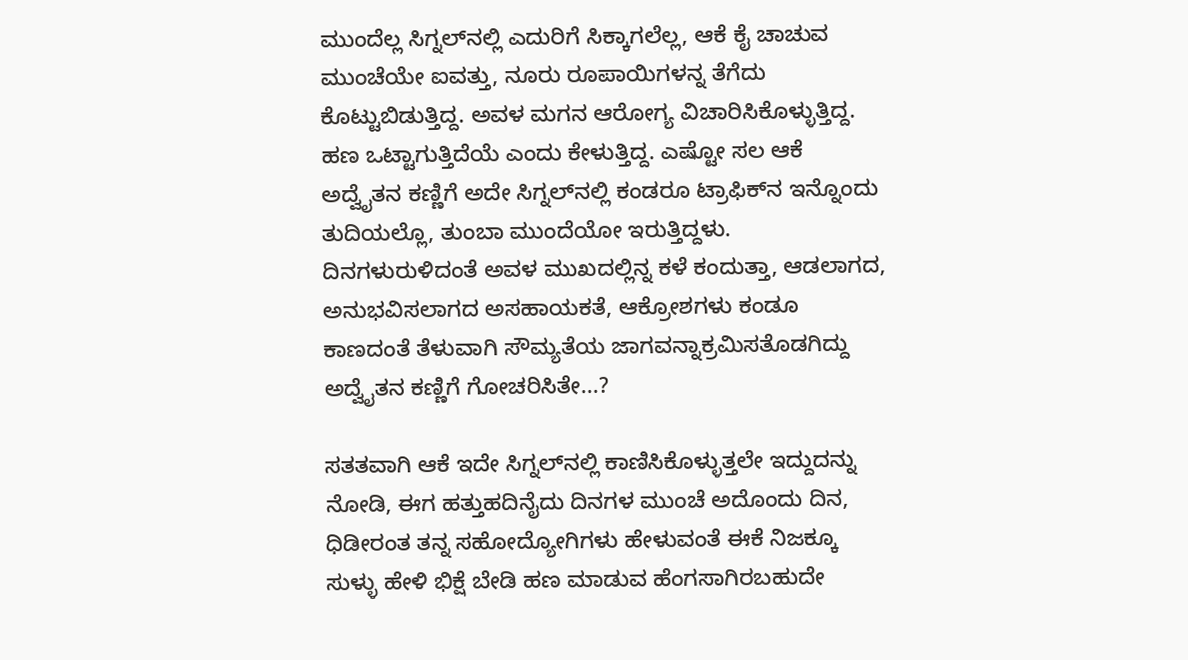ಮುಂದೆಲ್ಲ ಸಿಗ್ನಲ್‍ನಲ್ಲಿ ಎದುರಿಗೆ ಸಿಕ್ಕಾಗಲೆಲ್ಲ, ಆಕೆ ಕೈ ಚಾಚುವ ಮುಂಚೆಯೇ ಐವತ್ತು, ನೂರು ರೂಪಾಯಿಗಳನ್ನ ತೆಗೆದು ಕೊಟ್ಟುಬಿಡುತ್ತಿದ್ದ. ಅವಳ ಮಗನ ಆರೋಗ್ಯ ವಿಚಾರಿಸಿಕೊಳ್ಳುತ್ತಿದ್ದ. ಹಣ ಒಟ್ಟಾಗುತ್ತಿದೆಯೆ ಎಂದು ಕೇಳುತ್ತಿದ್ದ. ಎಷ್ಟೋ ಸಲ ಆಕೆ ಅದ್ವೈತನ ಕಣ್ಣಿಗೆ ಅದೇ ಸಿಗ್ನಲ್‍ನಲ್ಲಿ ಕಂಡರೂ ಟ್ರಾಫಿಕ್‍ನ ಇನ್ನೊಂದು ತುದಿಯಲ್ಲೊ, ತುಂಬಾ ಮುಂದೆಯೋ ಇರುತ್ತಿದ್ದಳು. ದಿನಗಳುರುಳಿದಂತೆ ಅವಳ ಮುಖದಲ್ಲಿನ್ನ ಕಳೆ ಕಂದುತ್ತಾ, ಆಡಲಾಗದ, ಅನುಭವಿಸಲಾಗದ ಅಸಹಾಯಕತೆ, ಆಕ್ರೋಶಗಳು ಕಂಡೂ ಕಾಣದಂತೆ ತೆಳುವಾಗಿ ಸೌಮ್ಯತೆಯ ಜಾಗವನ್ನಾಕ್ರಮಿಸತೊಡಗಿದ್ದು ಅದ್ವೈತನ ಕಣ್ಣಿಗೆ ಗೋಚರಿಸಿತೇ...?

ಸತತವಾಗಿ ಆಕೆ ಇದೇ ಸಿಗ್ನಲ್‍ನಲ್ಲಿ ಕಾಣಿಸಿಕೊಳ್ಳುತ್ತಲೇ ಇದ್ದುದನ್ನು ನೋಡಿ, ಈಗ ಹತ್ತುಹದಿನೈದು ದಿನಗಳ ಮುಂಚೆ ಅದೊಂದು ದಿನ, ಧಿಡೀರಂತ ತನ್ನ ಸಹೋದ್ಯೋಗಿಗಳು ಹೇಳುವಂತೆ ಈಕೆ ನಿಜಕ್ಕೂ ಸುಳ್ಳು ಹೇಳಿ ಭಿಕ್ಷೆ ಬೇಡಿ ಹಣ ಮಾಡುವ ಹೆಂಗಸಾಗಿರಬಹುದೇ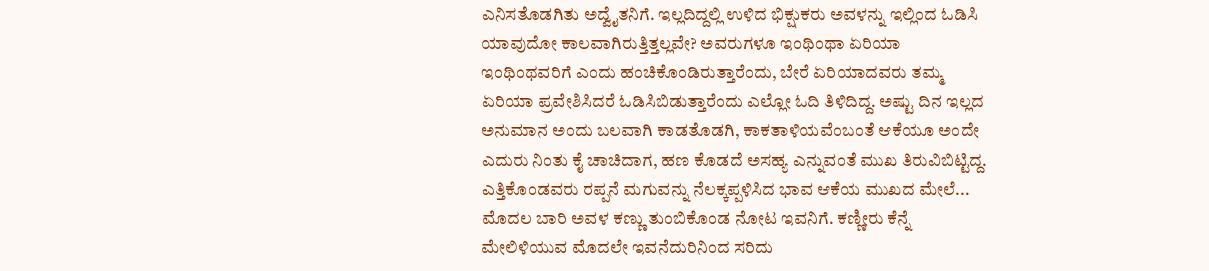ಎನಿಸತೊಡಗಿತು ಅದ್ವೈತನಿಗೆ. ಇಲ್ಲದಿದ್ದಲ್ಲಿ ಉಳಿದ ಭಿಕ್ಷುಕರು ಅವಳನ್ನು ಇಲ್ಲಿಂದ ಓಡಿಸಿ ಯಾವುದೋ ಕಾಲವಾಗಿರುತ್ತಿತ್ತಲ್ಲವೇ? ಅವರುಗಳೂ ಇಂಥಿಂಥಾ ಏರಿಯಾ ಇಂಥಿಂಥವರಿಗೆ ಎಂದು ಹಂಚಿಕೊಂಡಿರುತ್ತಾರೆಂದು, ಬೇರೆ ಏರಿಯಾದವರು ತಮ್ಮ ಏರಿಯಾ ಪ್ರವೇಶಿಸಿದರೆ ಓಡಿಸಿಬಿಡುತ್ತಾರೆಂದು ಎಲ್ಲೋ ಓದಿ ತಿಳಿದಿದ್ದ. ಅಷ್ಟು ದಿನ ಇಲ್ಲದ ಅನುಮಾನ ಅಂದು ಬಲವಾಗಿ ಕಾಡತೊಡಗಿ, ಕಾಕತಾಳಿಯವೆಂಬಂತೆ ಆಕೆಯೂ ಅಂದೇ ಎದುರು ನಿಂತು ಕೈ ಚಾಚಿದಾಗ, ಹಣ ಕೊಡದೆ ಅಸಹ್ಯ ಎನ್ನುವಂತೆ ಮುಖ ತಿರುವಿಬಿಟ್ಟಿದ್ದ. ಎತ್ತಿಕೊಂಡವರು ರಪ್ಪನೆ ಮಗುವನ್ನು ನೆಲಕ್ಕಪ್ಪಳಿಸಿದ ಭಾವ ಆಕೆಯ ಮುಖದ ಮೇಲೆ... ಮೊದಲ ಬಾರಿ ಅವಳ ಕಣ್ಣು ತುಂಬಿಕೊಂಡ ನೋಟ ಇವನಿಗೆ. ಕಣ್ಣೀರು ಕೆನ್ನೆ ಮೇಲಿಳಿಯುವ ಮೊದಲೇ ಇವನೆದುರಿನಿಂದ ಸರಿದು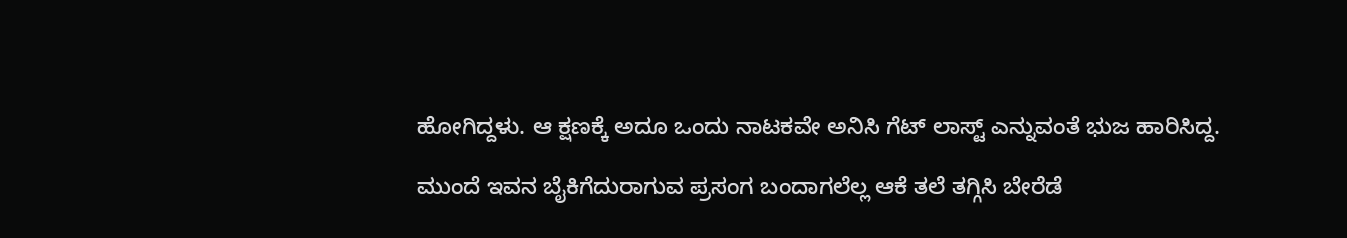ಹೋಗಿದ್ದಳು. ಆ ಕ್ಷಣಕ್ಕೆ ಅದೂ ಒಂದು ನಾಟಕವೇ ಅನಿಸಿ ಗೆಟ್ ಲಾಸ್ಟ್ ಎನ್ನುವಂತೆ ಭುಜ ಹಾರಿಸಿದ್ದ.

ಮುಂದೆ ಇವನ ಬೈಕಿಗೆದುರಾಗುವ ಪ್ರಸಂಗ ಬಂದಾಗಲೆಲ್ಲ ಆಕೆ ತಲೆ ತಗ್ಗಿಸಿ ಬೇರೆಡೆ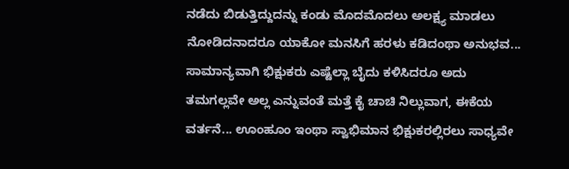ನಡೆದು ಬಿಡುತ್ತಿದ್ದುದನ್ನು ಕಂಡು ಮೊದಮೊದಲು ಅಲಕ್ಷ್ಯ ಮಾಡಲು ನೋಡಿದನಾದರೂ ಯಾಕೋ ಮನಸಿಗೆ ಹರಳು ಕಡಿದಂಥಾ ಅನುಭವ... ಸಾಮಾನ್ಯವಾಗಿ ಭಿಕ್ಷುಕರು ಎಷ್ಟೆಲ್ಲಾ ಬೈದು ಕಳಿಸಿದರೂ ಅದು ತಮಗಲ್ಲವೇ ಅಲ್ಲ ಎನ್ನುವಂತೆ ಮತ್ತೆ ಕೈ ಚಾಚಿ ನಿಲ್ಲುವಾಗ, ಈಕೆಯ ವರ್ತನೆ... ಊಂಹೂಂ ಇಂಥಾ ಸ್ವಾಭಿಮಾನ ಭಿಕ್ಷುಕರಲ್ಲಿರಲು ಸಾಧ್ಯವೇ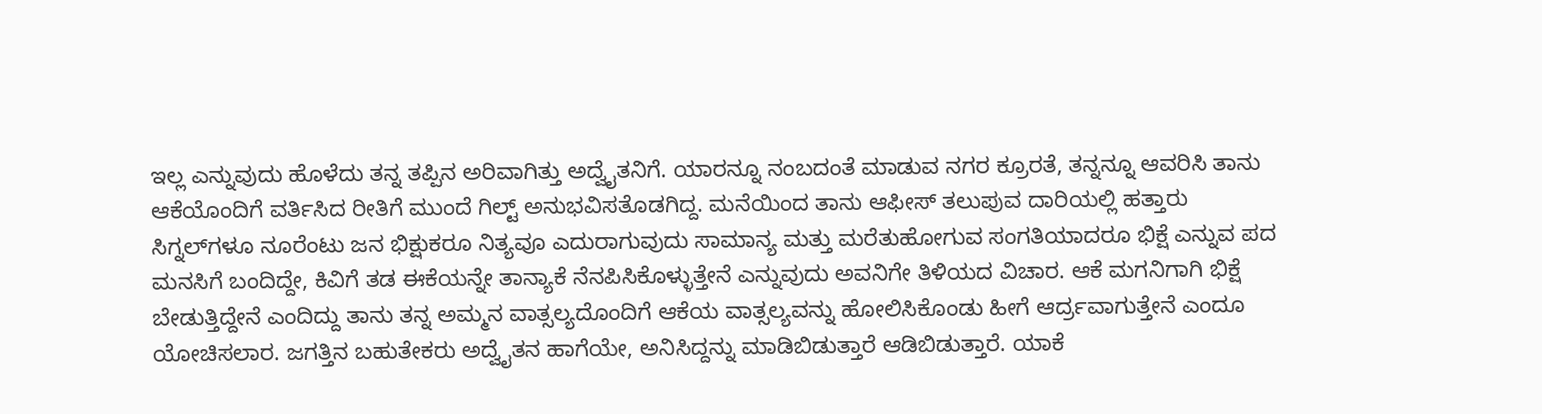ಇಲ್ಲ ಎನ್ನುವುದು ಹೊಳೆದು ತನ್ನ ತಪ್ಪಿನ ಅರಿವಾಗಿತ್ತು ಅದ್ವೈತನಿಗೆ. ಯಾರನ್ನೂ ನಂಬದಂತೆ ಮಾಡುವ ನಗರ ಕ್ರೂರತೆ, ತನ್ನನ್ನೂ ಆವರಿಸಿ ತಾನು ಆಕೆಯೊಂದಿಗೆ ವರ್ತಿಸಿದ ರೀತಿಗೆ ಮುಂದೆ ಗಿಲ್ಟ್ ಅನುಭವಿಸತೊಡಗಿದ್ದ. ಮನೆಯಿಂದ ತಾನು ಆಫೀಸ್ ತಲುಪುವ ದಾರಿಯಲ್ಲಿ ಹತ್ತಾರು ಸಿಗ್ನಲ್‍ಗಳೂ ನೂರೆಂಟು ಜನ ಭಿಕ್ಷುಕರೂ ನಿತ್ಯವೂ ಎದುರಾಗುವುದು ಸಾಮಾನ್ಯ ಮತ್ತು ಮರೆತುಹೋಗುವ ಸಂಗತಿಯಾದರೂ ಭಿಕ್ಷೆ ಎನ್ನುವ ಪದ ಮನಸಿಗೆ ಬಂದಿದ್ದೇ, ಕಿವಿಗೆ ತಡ ಈಕೆಯನ್ನೇ ತಾನ್ಯಾಕೆ ನೆನಪಿಸಿಕೊಳ್ಳುತ್ತೇನೆ ಎನ್ನುವುದು ಅವನಿಗೇ ತಿಳಿಯದ ವಿಚಾರ. ಆಕೆ ಮಗನಿಗಾಗಿ ಭಿಕ್ಷೆ ಬೇಡುತ್ತಿದ್ದೇನೆ ಎಂದಿದ್ದು ತಾನು ತನ್ನ ಅಮ್ಮನ ವಾತ್ಸಲ್ಯದೊಂದಿಗೆ ಆಕೆಯ ವಾತ್ಸಲ್ಯವನ್ನು ಹೋಲಿಸಿಕೊಂಡು ಹೀಗೆ ಆರ್ದ್ರವಾಗುತ್ತೇನೆ ಎಂದೂ ಯೋಚಿಸಲಾರ. ಜಗತ್ತಿನ ಬಹುತೇಕರು ಅದ್ವೈತನ ಹಾಗೆಯೇ, ಅನಿಸಿದ್ದನ್ನು ಮಾಡಿಬಿಡುತ್ತಾರೆ ಆಡಿಬಿಡುತ್ತಾರೆ. ಯಾಕೆ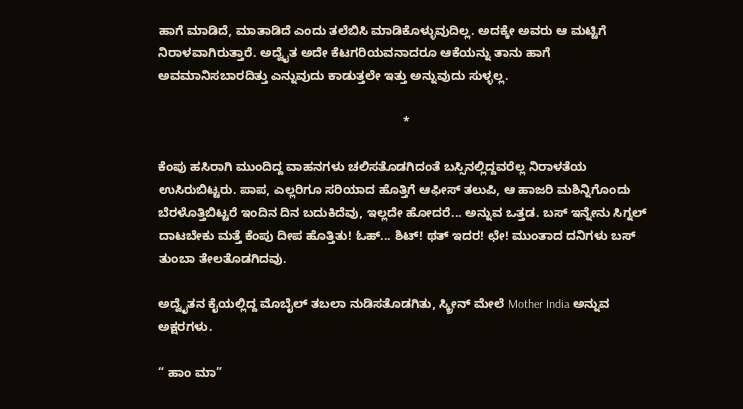ಹಾಗೆ ಮಾಡಿದೆ, ಮಾತಾಡಿದೆ ಎಂದು ತಲೆಬಿಸಿ ಮಾಡಿಕೊಳ್ಳುವುದಿಲ್ಲ. ಅದಕ್ಕೇ ಅವರು ಆ ಮಟ್ಟಿಗೆ ನಿರಾಳವಾಗಿರುತ್ತಾರೆ. ಅದ್ವೈತ ಅದೇ ಕೆಟಗರಿಯವನಾದರೂ ಆಕೆಯನ್ನು ತಾನು ಹಾಗೆ ಅವಮಾನಿಸಬಾರದಿತ್ತು ಎನ್ನುವುದು ಕಾಡುತ್ತಲೇ ಇತ್ತು ಅನ್ನುವುದು ಸುಳ್ಳಲ್ಲ.

                                                                       *

ಕೆಂಪು ಹಸಿರಾಗಿ ಮುಂದಿದ್ದ ವಾಹನಗಳು ಚಲಿಸತೊಡಗಿದಂತೆ ಬಸ್ಸಿನಲ್ಲಿದ್ದವರೆಲ್ಲ ನಿರಾಳತೆಯ ಉಸಿರುಬಿಟ್ಟರು. ಪಾಪ, ಎಲ್ಲರಿಗೂ ಸರಿಯಾದ ಹೊತ್ತಿಗೆ ಆಫೀಸ್ ತಲುಪಿ, ಆ ಹಾಜರಿ ಮಶಿನ್ನಿಗೊಂದು ಬೆರಳೊತ್ತಿಬಿಟ್ಟರೆ ಇಂದಿನ ದಿನ ಬದುಕಿದೆವು, ಇಲ್ಲದೇ ಹೋದರೆ... ಅನ್ನುವ ಒತ್ತಡ. ಬಸ್ ಇನ್ನೇನು ಸಿಗ್ನಲ್ ದಾಟಬೇಕು ಮತ್ತೆ ಕೆಂಪು ದೀಪ ಹೊತ್ತಿತು! ಓಹ್... ಶಿಟ್! ಥತ್ ಇದರ! ಛೇ! ಮುಂತಾದ ದನಿಗಳು ಬಸ್ ತುಂಬಾ ತೇಲತೊಡಗಿದವು.

ಅದ್ವೈತನ ಕೈಯಲ್ಲಿದ್ದ ಮೊಬೈಲ್ ತಬಲಾ ನುಡಿಸತೊಡಗಿತು, ಸ್ಕ್ರೀನ್ ಮೇಲೆ Mother India ಅನ್ನುವ ಅಕ್ಷರಗಳು.

“ ಹಾಂ ಮಾ”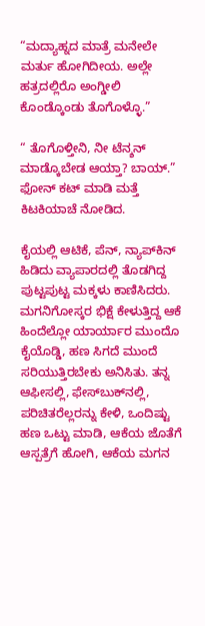“ಮದ್ಯಾಹ್ನದ ಮಾತ್ರೆ ಮನೇಲೇ ಮರ್ತು ಹೋಗಿದೀಯ. ಅಲ್ಲೇ ಹತ್ರದಲ್ಲಿರೊ ಅಂಗ್ಡೀಲಿ ಕೊಂಡ್ಕೊಂಡು ತೊಗೊಳ್ಳೊ.”

“ ತೊಗೊಳ್ತೀನಿ, ನೀ ಟೆನ್ಶನ್ ಮಾಡ್ಕೊಬೇಡ ಆಯ್ತಾ? ಬಾಯ್.” ಫೋನ್ ಕಟ್ ಮಾಡಿ ಮತ್ತೆ ಕಿಟಕಿಯಾಚೆ ನೋಡಿದ.

ಕೈಯಲ್ಲಿ ಆಟಿಕೆ, ಪೆನ್, ನ್ಯಾಪ್‍ಕಿನ್ ಹಿಡಿದು ವ್ಯಾಪಾರದಲ್ಲಿ ತೊಡಗಿದ್ದ ಪುಟ್ಟಪುಟ್ಟ ಮಕ್ಕಳು ಕಾಣಿಸಿದರು. ಮಗನಿಗೋಸ್ಕರ ಭಿಕ್ಷೆ ಕೇಳುತ್ತಿದ್ದ ಆಕೆ ಹಿಂದೆಲ್ಲೋ ಯಾರ್ಯಾರ ಮುಂದೊ ಕೈಯೊಡ್ಡಿ, ಹಣ ಸಿಗದೆ ಮುಂದೆ ಸರಿಯುತ್ತಿರಬೇಕು ಅನಿಸಿತು. ತನ್ನ ಆಫೀಸಲ್ಲಿ, ಫೇಸ್‍ಬುಕ್‍ನಲ್ಲಿ, ಪರಿಚಿತರೆಲ್ಲರನ್ನು ಕೇಳಿ, ಒಂದಿಷ್ಟು ಹಣ ಒಟ್ಟು ಮಾಡಿ, ಆಕೆಯ ಜೊತೆಗೆ ಆಸ್ಪತ್ರೆಗೆ ಹೋಗಿ, ಆಕೆಯ ಮಗನ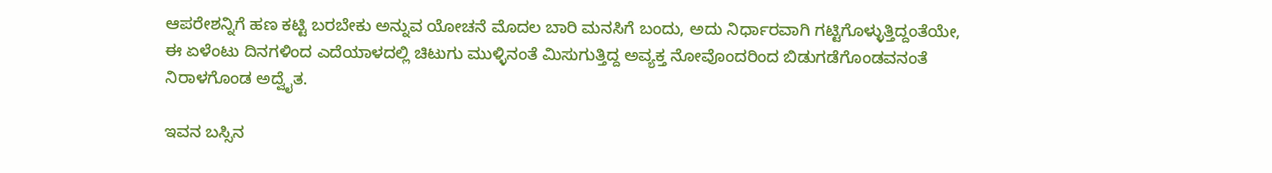ಆಪರೇಶನ್ನಿಗೆ ಹಣ ಕಟ್ಟಿ ಬರಬೇಕು ಅನ್ನುವ ಯೋಚನೆ ಮೊದಲ ಬಾರಿ ಮನಸಿಗೆ ಬಂದು, ಅದು ನಿರ್ಧಾರವಾಗಿ ಗಟ್ಟಿಗೊಳ್ಳುತ್ತಿದ್ದಂತೆಯೇ, ಈ ಏಳೆಂಟು ದಿನಗಳಿಂದ ಎದೆಯಾಳದಲ್ಲಿ ಚಿಟುಗು ಮುಳ್ಳಿನಂತೆ ಮಿಸುಗುತ್ತಿದ್ದ ಅವ್ಯಕ್ತ ನೋವೊಂದರಿಂದ ಬಿಡುಗಡೆಗೊಂಡವನಂತೆ ನಿರಾಳಗೊಂಡ ಅದ್ವೈತ.

ಇವನ ಬಸ್ಸಿನ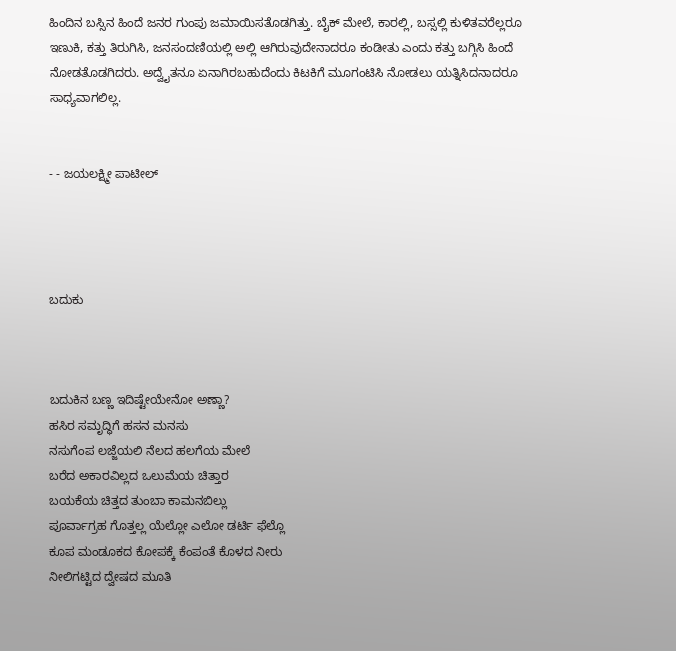ಹಿಂದಿನ ಬಸ್ಸಿನ ಹಿಂದೆ ಜನರ ಗುಂಪು ಜಮಾಯಿಸತೊಡಗಿತ್ತು. ಬೈಕ್ ಮೇಲೆ, ಕಾರಲ್ಲಿ, ಬಸ್ಸಲ್ಲಿ ಕುಳಿತವರೆಲ್ಲರೂ ಇಣುಕಿ, ಕತ್ತು ತಿರುಗಿಸಿ, ಜನಸಂದಣಿಯಲ್ಲಿ ಅಲ್ಲಿ ಆಗಿರುವುದೇನಾದರೂ ಕಂಡೀತು ಎಂದು ಕತ್ತು ಬಗ್ಗಿಸಿ ಹಿಂದೆ ನೋಡತೊಡಗಿದರು. ಅದ್ವೈತನೂ ಏನಾಗಿರಬಹುದೆಂದು ಕಿಟಕಿಗೆ ಮೂಗಂಟಿಸಿ ನೋಡಲು ಯತ್ನಿಸಿದನಾದರೂ ಸಾಧ್ಯವಾಗಲಿಲ್ಲ.


- - ಜಯಲಕ್ಷ್ಮೀ ಪಾಟೀಲ್




ಬದುಕು



ಬದುಕಿನ ಬಣ್ಣ ಇದಿಷ್ಟೇಯೇನೋ ಅಣ್ಣಾ?
ಹಸಿರ ಸಮೃದ್ಧಿಗೆ ಹಸನ ಮನಸು
ನಸುಗೆಂಪ ಲಜ್ಜೆಯಲಿ ನೆಲದ ಹಲಗೆಯ ಮೇಲೆ
ಬರೆದ ಅಕಾರವಿಲ್ಲದ ಒಲುಮೆಯ ಚಿತ್ತಾರ
ಬಯಕೆಯ ಚಿತ್ತದ ತುಂಬಾ ಕಾಮನಬಿಲ್ಲು
ಪೂರ್ವಾಗ್ರಹ ಗೊತ್ತಲ್ಲ ಯೆಲ್ಲೋ ಎಲೋ ಡರ್ಟಿ ಫೆಲ್ಲೊ
ಕೂಪ ಮಂಡೂಕದ ಕೋಪಕ್ಕೆ ಕೆಂಪಂತೆ ಕೊಳದ ನೀರು
ನೀಲಿಗಟ್ಟಿದ ದ್ವೇಷದ ಮೂತಿ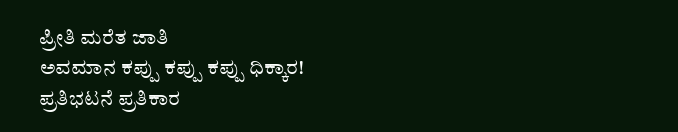ಪ್ರೀತಿ ಮರೆತ ಜಾತಿ
ಅವಮಾನ ಕಪ್ಪು ಕಪ್ಪು ಕಪ್ಪು ಧಿಕ್ಕಾರ!
ಪ್ರತಿಭಟನೆ ಪ್ರತಿಕಾರ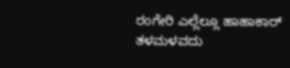ರಂಗೇರಿ ಎಲ್ಲೆಲ್ಲೂ ಹಾಹಾಕಾರ್
ತಳಮಳವದು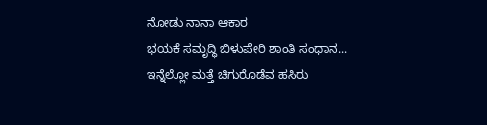ನೋಡು ನಾನಾ ಆಕಾರ
ಭಯಕೆ ಸಮೃದ್ಧಿ ಬಿಳುಪೇರಿ ಶಾಂತಿ ಸಂಧಾನ...
ಇನ್ನೆಲ್ಲೋ ಮತ್ತೆ ಚಿಗುರೊಡೆವ ಹಸಿರು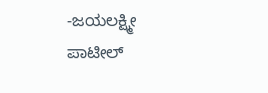-ಜಯಲಕ್ಷ್ಮೀ ಪಾಟೀಲ್